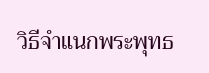วิธีจำแนกพระพุทธ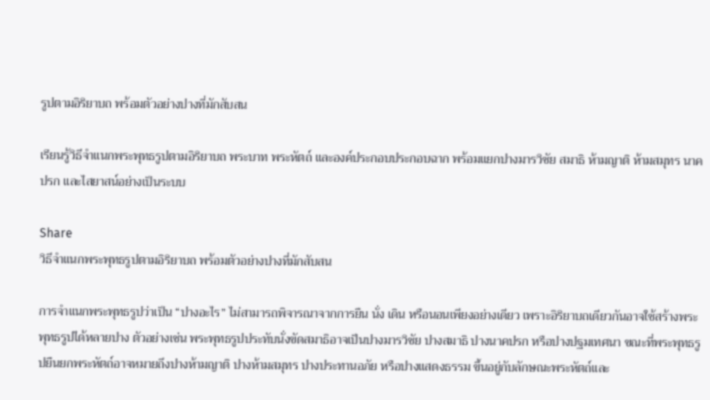รูปตามอิริยาบถ พร้อมตัวอย่างปางที่มักสับสน

เรียนรู้วิธีจำแนกพระพุทธรูปตามอิริยาบถ พระบาท พระหัตถ์ และองค์ประกอบประกอบฉาก พร้อมแยกปางมารวิชัย สมาธิ ห้ามญาติ ห้ามสมุทร นาคปรก และไสยาสน์อย่างเป็นระบบ

Share
วิธีจำแนกพระพุทธรูปตามอิริยาบถ พร้อมตัวอย่างปางที่มักสับสน

การจำแนกพระพุทธรูปว่าเป็น “ปางอะไร” ไม่สามารถพิจารณาจากการยืน นั่ง เดิน หรือนอนเพียงอย่างเดียว เพราะอิริยาบถเดียวกันอาจใช้สร้างพระพุทธรูปได้หลายปาง ตัวอย่างเช่น พระพุทธรูปประทับนั่งขัดสมาธิอาจเป็นปางมารวิชัย ปางสมาธิ ปางนาคปรก หรือปางปฐมเทศนา ขณะที่พระพุทธรูปยืนยกพระหัตถ์อาจหมายถึงปางห้ามญาติ ปางห้ามสมุทร ปางประทานอภัย หรือปางแสดงธรรม ขึ้นอยู่กับลักษณะพระหัตถ์และ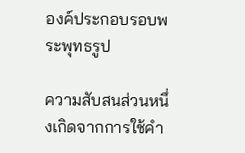องค์ประกอบรอบพระพุทธรูป

ความสับสนส่วนหนึ่งเกิดจากการใช้คำ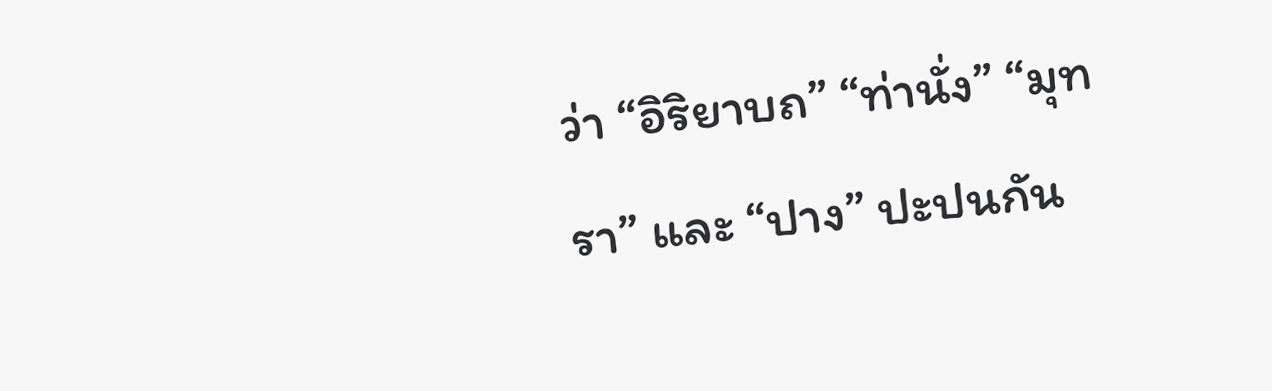ว่า “อิริยาบถ” “ท่านั่ง” “มุทรา” และ “ปาง” ปะปนกัน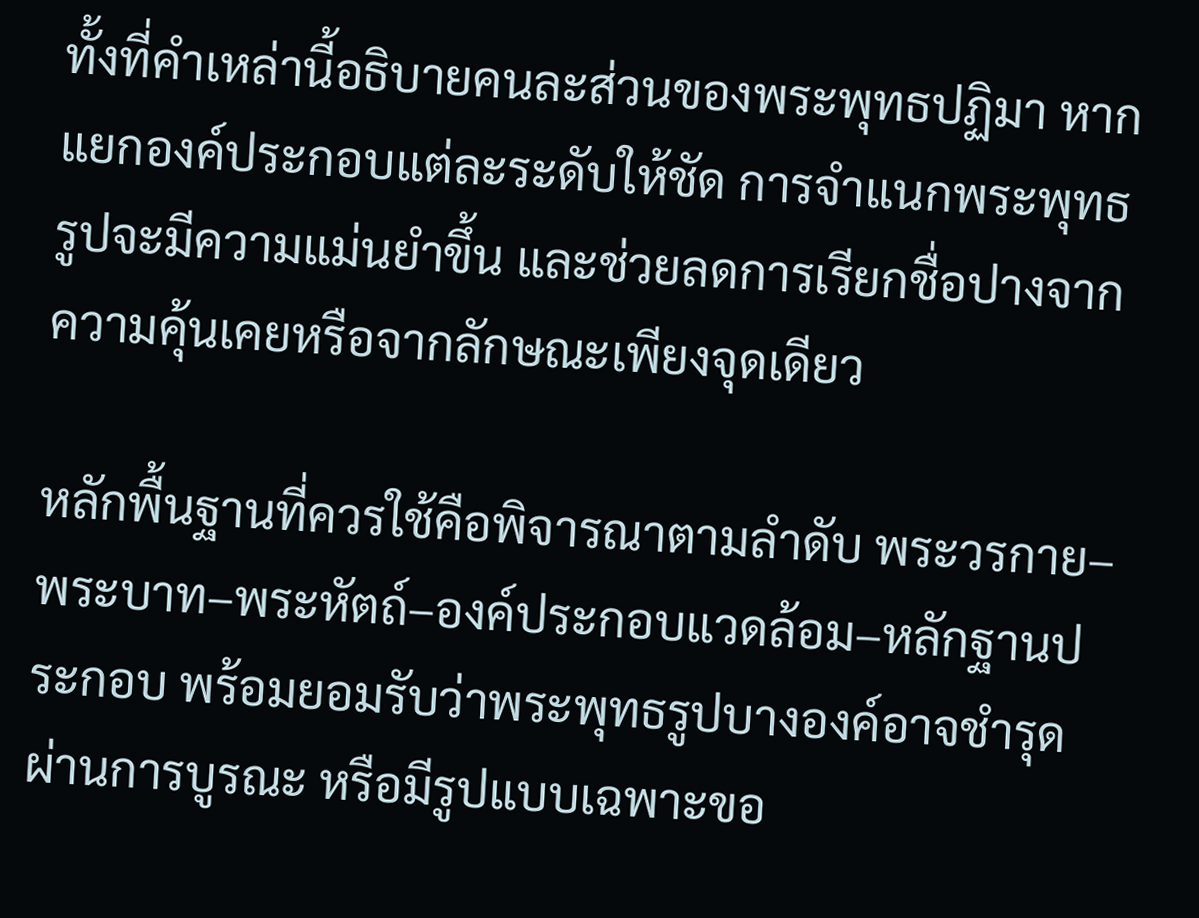ทั้งที่คำเหล่านี้อธิบายคนละส่วนของพระพุทธปฏิมา หากแยกองค์ประกอบแต่ละระดับให้ชัด การจำแนกพระพุทธรูปจะมีความแม่นยำขึ้น และช่วยลดการเรียกชื่อปางจากความคุ้นเคยหรือจากลักษณะเพียงจุดเดียว

หลักพื้นฐานที่ควรใช้คือพิจารณาตามลำดับ พระวรกาย–พระบาท–พระหัตถ์–องค์ประกอบแวดล้อม–หลักฐานประกอบ พร้อมยอมรับว่าพระพุทธรูปบางองค์อาจชำรุด ผ่านการบูรณะ หรือมีรูปแบบเฉพาะขอ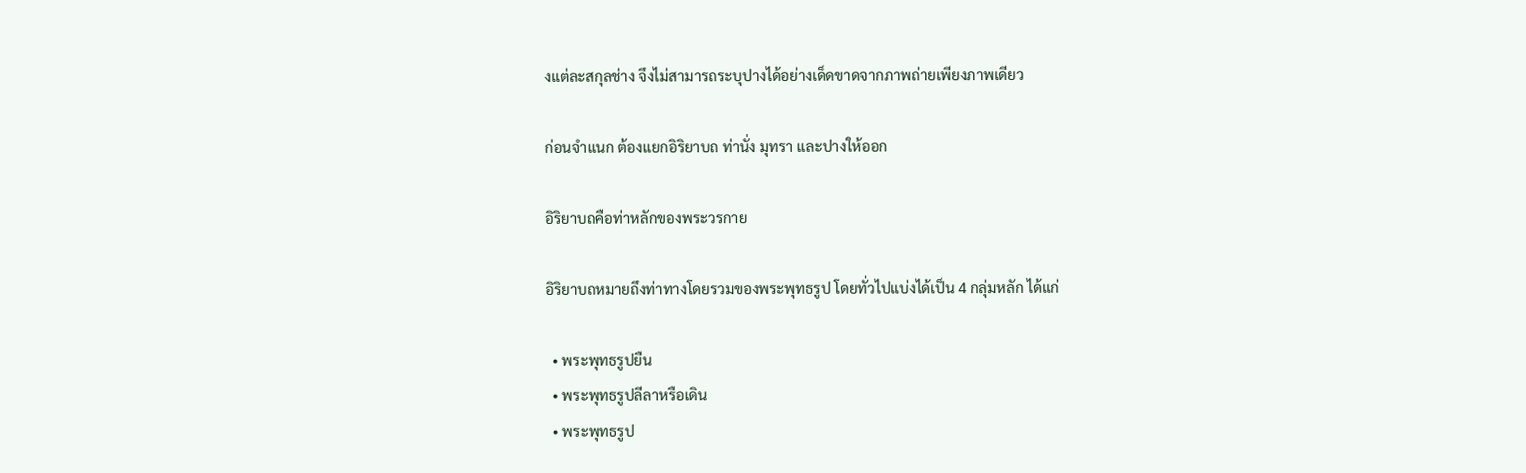งแต่ละสกุลช่าง จึงไม่สามารถระบุปางได้อย่างเด็ดขาดจากภาพถ่ายเพียงภาพเดียว

ก่อนจำแนก ต้องแยกอิริยาบถ ท่านั่ง มุทรา และปางให้ออก

อิริยาบถคือท่าหลักของพระวรกาย

อิริยาบถหมายถึงท่าทางโดยรวมของพระพุทธรูป โดยทั่วไปแบ่งได้เป็น 4 กลุ่มหลัก ได้แก่

  • พระพุทธรูปยืน
  • พระพุทธรูปลีลาหรือเดิน
  • พระพุทธรูป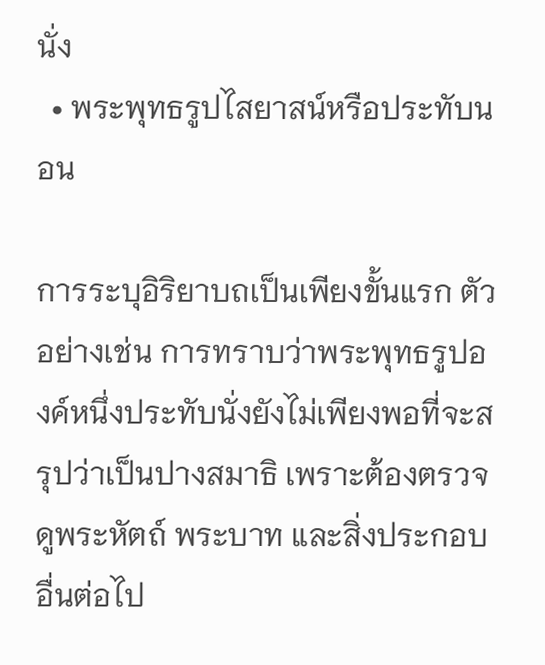นั่ง
  • พระพุทธรูปไสยาสน์หรือประทับนอน

การระบุอิริยาบถเป็นเพียงขั้นแรก ตัวอย่างเช่น การทราบว่าพระพุทธรูปองค์หนึ่งประทับนั่งยังไม่เพียงพอที่จะสรุปว่าเป็นปางสมาธิ เพราะต้องตรวจดูพระหัตถ์ พระบาท และสิ่งประกอบอื่นต่อไป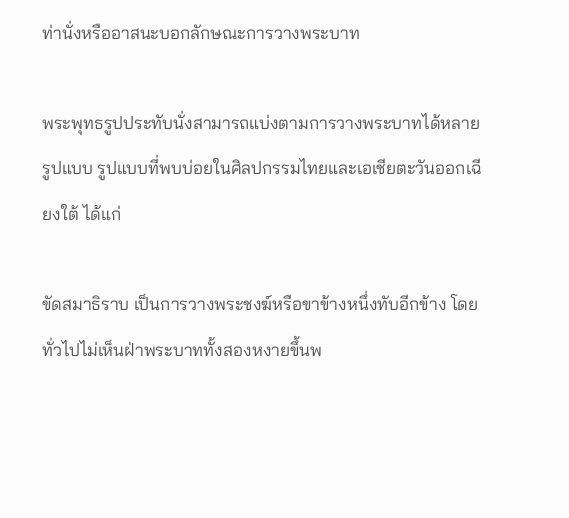ท่านั่งหรืออาสนะบอกลักษณะการวางพระบาท

พระพุทธรูปประทับนั่งสามารถแบ่งตามการวางพระบาทได้หลายรูปแบบ รูปแบบที่พบบ่อยในศิลปกรรมไทยและเอเชียตะวันออกเฉียงใต้ ได้แก่

ขัดสมาธิราบ เป็นการวางพระชงฆ์หรือขาข้างหนึ่งทับอีกข้าง โดยทั่วไปไม่เห็นฝ่าพระบาททั้งสองหงายขึ้นพ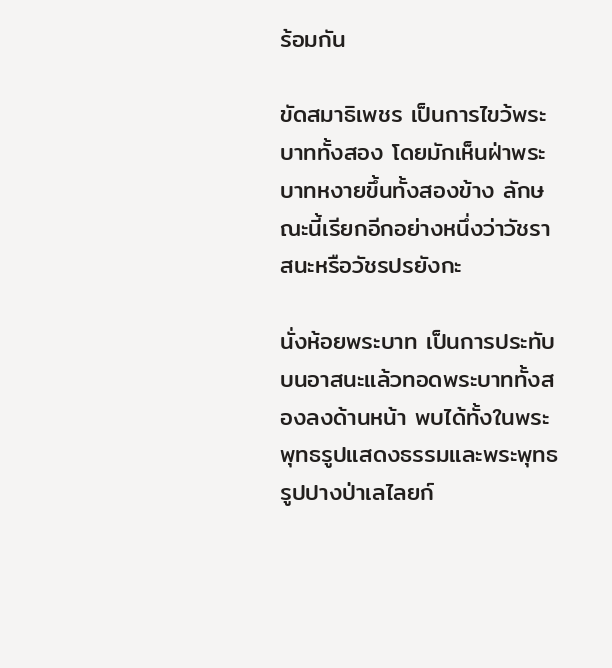ร้อมกัน

ขัดสมาธิเพชร เป็นการไขว้พระบาททั้งสอง โดยมักเห็นฝ่าพระบาทหงายขึ้นทั้งสองข้าง ลักษณะนี้เรียกอีกอย่างหนึ่งว่าวัชราสนะหรือวัชรปรยังกะ

นั่งห้อยพระบาท เป็นการประทับบนอาสนะแล้วทอดพระบาททั้งสองลงด้านหน้า พบได้ทั้งในพระพุทธรูปแสดงธรรมและพระพุทธรูปปางป่าเลไลยก์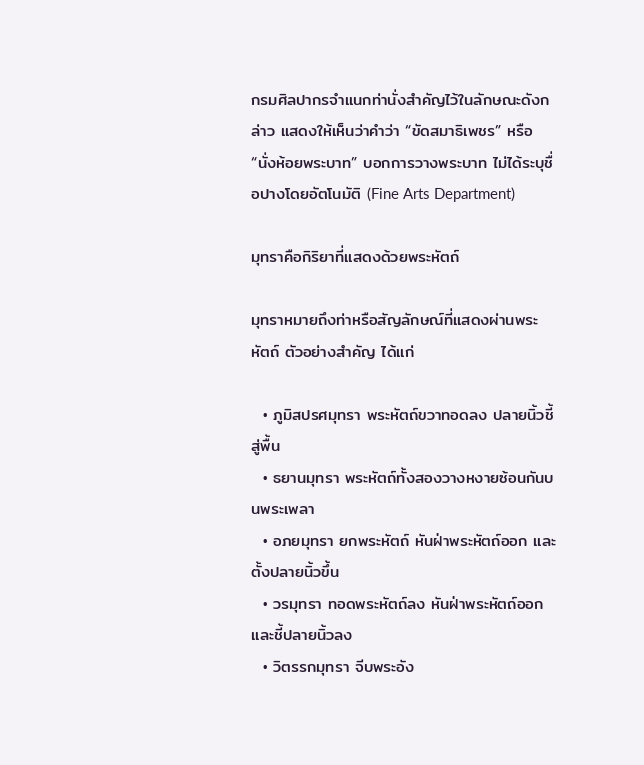กรมศิลปากรจำแนกท่านั่งสำคัญไว้ในลักษณะดังกล่าว แสดงให้เห็นว่าคำว่า “ขัดสมาธิเพชร” หรือ “นั่งห้อยพระบาท” บอกการวางพระบาท ไม่ได้ระบุชื่อปางโดยอัตโนมัติ (Fine Arts Department)

มุทราคือกิริยาที่แสดงด้วยพระหัตถ์

มุทราหมายถึงท่าหรือสัญลักษณ์ที่แสดงผ่านพระหัตถ์ ตัวอย่างสำคัญ ได้แก่

  • ภูมิสปรศมุทรา พระหัตถ์ขวาทอดลง ปลายนิ้วชี้สู่พื้น
  • ธยานมุทรา พระหัตถ์ทั้งสองวางหงายซ้อนกันบนพระเพลา
  • อภยมุทรา ยกพระหัตถ์ หันฝ่าพระหัตถ์ออก และตั้งปลายนิ้วขึ้น
  • วรมุทรา ทอดพระหัตถ์ลง หันฝ่าพระหัตถ์ออก และชี้ปลายนิ้วลง
  • วิตรรกมุทรา จีบพระอัง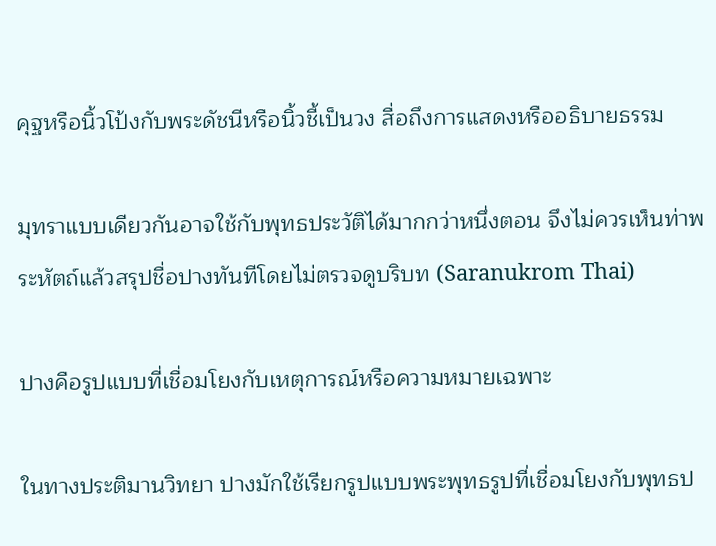คุฐหรือนิ้วโป้งกับพระดัชนีหรือนิ้วชี้เป็นวง สื่อถึงการแสดงหรืออธิบายธรรม

มุทราแบบเดียวกันอาจใช้กับพุทธประวัติได้มากกว่าหนึ่งตอน จึงไม่ควรเห็นท่าพระหัตถ์แล้วสรุปชื่อปางทันทีโดยไม่ตรวจดูบริบท (Saranukrom Thai)

ปางคือรูปแบบที่เชื่อมโยงกับเหตุการณ์หรือความหมายเฉพาะ

ในทางประติมานวิทยา ปางมักใช้เรียกรูปแบบพระพุทธรูปที่เชื่อมโยงกับพุทธป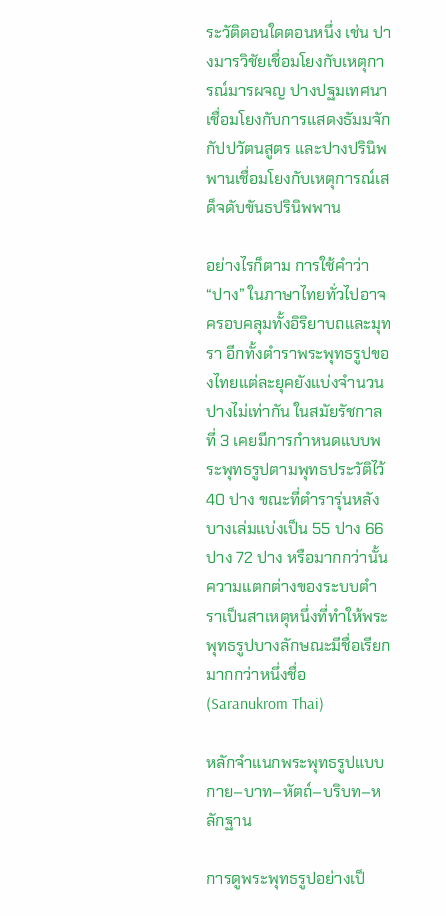ระวัติตอนใดตอนหนึ่ง เช่น ปางมารวิชัยเชื่อมโยงกับเหตุการณ์มารผจญ ปางปฐมเทศนาเชื่อมโยงกับการแสดงธัมมจักกัปปวัตนสูตร และปางปรินิพพานเชื่อมโยงกับเหตุการณ์เสด็จดับขันธปรินิพพาน

อย่างไรก็ตาม การใช้คำว่า “ปาง” ในภาษาไทยทั่วไปอาจครอบคลุมทั้งอิริยาบถและมุทรา อีกทั้งตำราพระพุทธรูปของไทยแต่ละยุคยังแบ่งจำนวนปางไม่เท่ากัน ในสมัยรัชกาลที่ 3 เคยมีการกำหนดแบบพระพุทธรูปตามพุทธประวัติไว้ 40 ปาง ขณะที่ตำรารุ่นหลังบางเล่มแบ่งเป็น 55 ปาง 66 ปาง 72 ปาง หรือมากกว่านั้น ความแตกต่างของระบบตำราเป็นสาเหตุหนึ่งที่ทำให้พระพุทธรูปบางลักษณะมีชื่อเรียกมากกว่าหนึ่งชื่อ (Saranukrom Thai)

หลักจำแนกพระพุทธรูปแบบกาย–บาท–หัตถ์–บริบท–หลักฐาน

การดูพระพุทธรูปอย่างเป็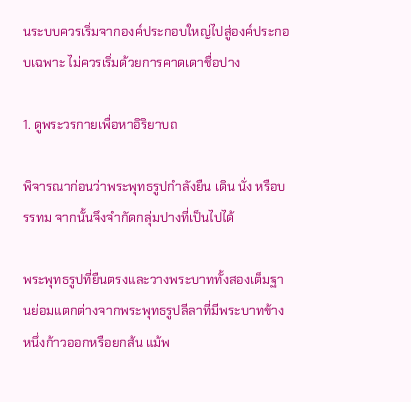นระบบควรเริ่มจากองค์ประกอบใหญ่ไปสู่องค์ประกอบเฉพาะ ไม่ควรเริ่มด้วยการคาดเดาชื่อปาง

1. ดูพระวรกายเพื่อหาอิริยาบถ

พิจารณาก่อนว่าพระพุทธรูปกำลังยืน เดิน นั่ง หรือบรรทม จากนั้นจึงจำกัดกลุ่มปางที่เป็นไปได้

พระพุทธรูปที่ยืนตรงและวางพระบาททั้งสองเต็มฐานย่อมแตกต่างจากพระพุทธรูปลีลาที่มีพระบาทข้างหนึ่งก้าวออกหรือยกส้น แม้พ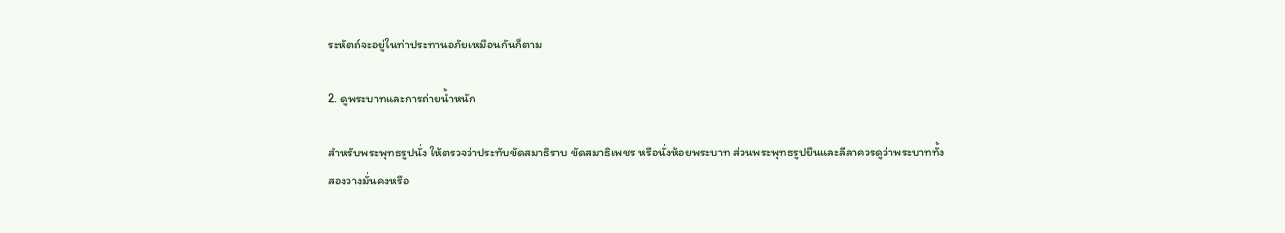ระหัตถ์จะอยู่ในท่าประทานอภัยเหมือนกันก็ตาม

2. ดูพระบาทและการถ่ายน้ำหนัก

สำหรับพระพุทธรูปนั่ง ให้ตรวจว่าประทับขัดสมาธิราบ ขัดสมาธิเพชร หรือนั่งห้อยพระบาท ส่วนพระพุทธรูปยืนและลีลาควรดูว่าพระบาททั้งสองวางมั่นคงหรือ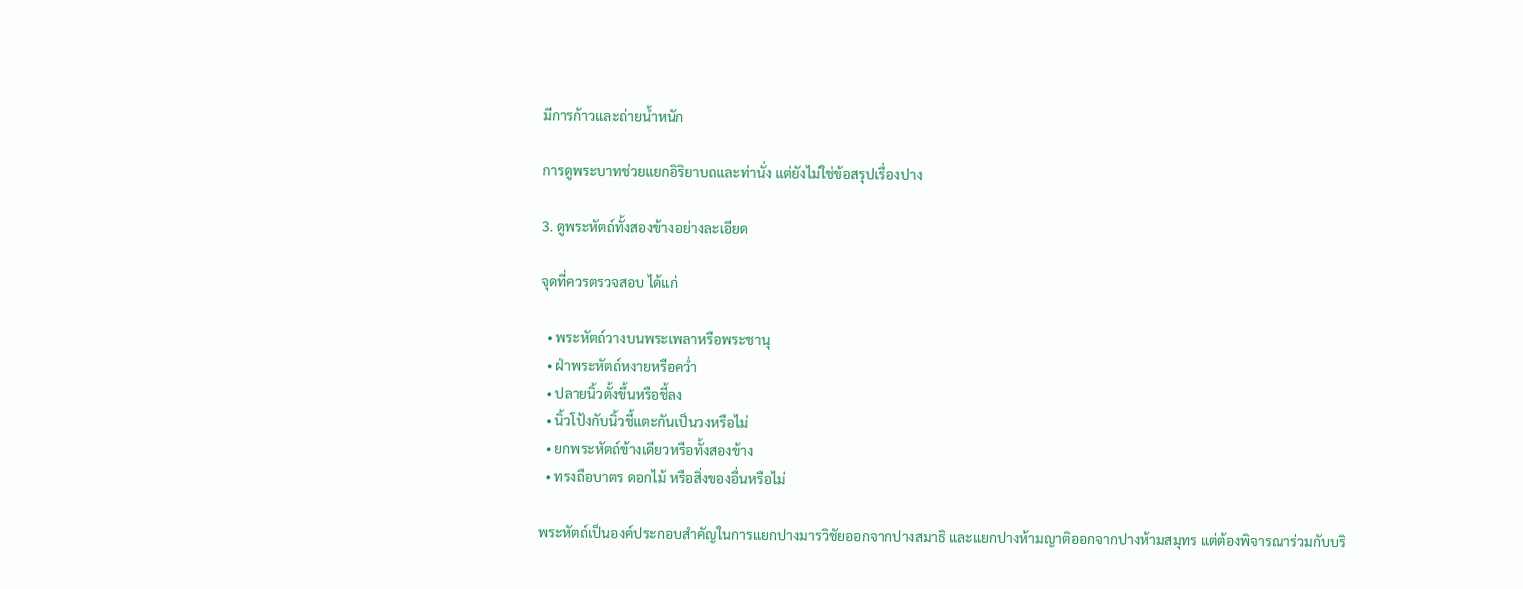มีการก้าวและถ่ายน้ำหนัก

การดูพระบาทช่วยแยกอิริยาบถและท่านั่ง แต่ยังไม่ใช่ข้อสรุปเรื่องปาง

3. ดูพระหัตถ์ทั้งสองข้างอย่างละเอียด

จุดที่ควรตรวจสอบ ได้แก่

  • พระหัตถ์วางบนพระเพลาหรือพระชานุ
  • ฝ่าพระหัตถ์หงายหรือคว่ำ
  • ปลายนิ้วตั้งขึ้นหรือชี้ลง
  • นิ้วโป้งกับนิ้วชี้แตะกันเป็นวงหรือไม่
  • ยกพระหัตถ์ข้างเดียวหรือทั้งสองข้าง
  • ทรงถือบาตร ดอกไม้ หรือสิ่งของอื่นหรือไม่

พระหัตถ์เป็นองค์ประกอบสำคัญในการแยกปางมารวิชัยออกจากปางสมาธิ และแยกปางห้ามญาติออกจากปางห้ามสมุทร แต่ต้องพิจารณาร่วมกับบริ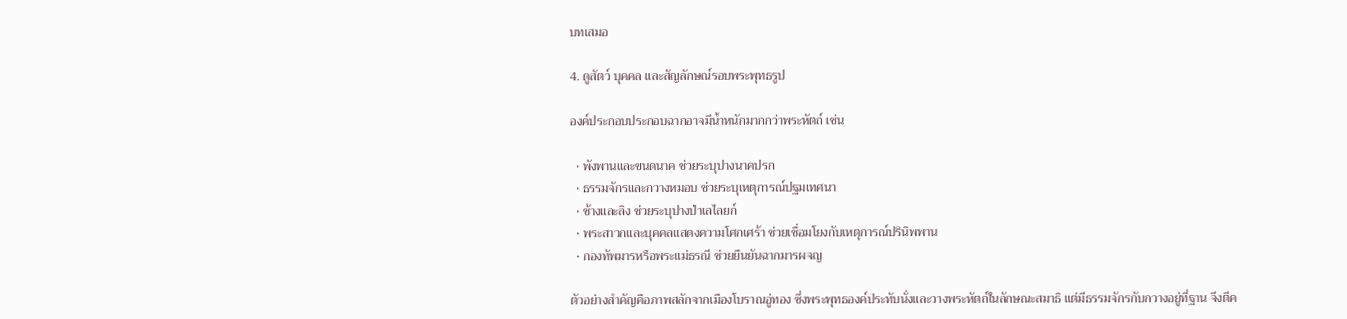บทเสมอ

4. ดูสัตว์ บุคคล และสัญลักษณ์รอบพระพุทธรูป

องค์ประกอบประกอบฉากอาจมีน้ำหนักมากกว่าพระหัตถ์ เช่น

  • พังพานและขนดนาค ช่วยระบุปางนาคปรก
  • ธรรมจักรและกวางหมอบ ช่วยระบุเหตุการณ์ปฐมเทศนา
  • ช้างและลิง ช่วยระบุปางป่าเลไลยก์
  • พระสาวกและบุคคลแสดงความโศกเศร้า ช่วยเชื่อมโยงกับเหตุการณ์ปรินิพพาน
  • กองทัพมารหรือพระแม่ธรณี ช่วยยืนยันฉากมารผจญ

ตัวอย่างสำคัญคือภาพสลักจากเมืองโบราณอู่ทอง ซึ่งพระพุทธองค์ประทับนั่งและวางพระหัตถ์ในลักษณะสมาธิ แต่มีธรรมจักรกับกวางอยู่ที่ฐาน จึงตีค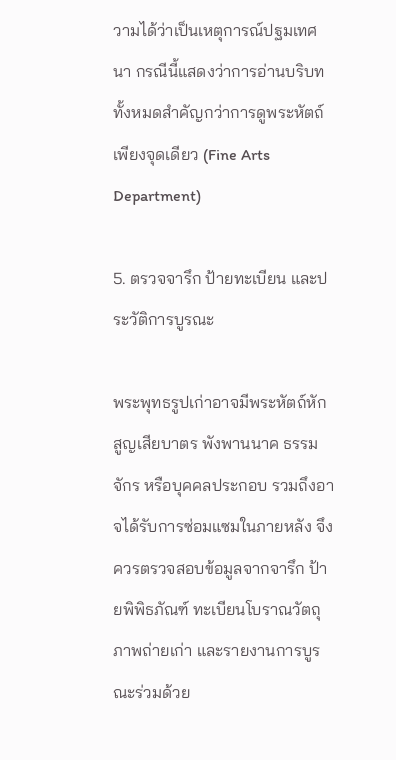วามได้ว่าเป็นเหตุการณ์ปฐมเทศนา กรณีนี้แสดงว่าการอ่านบริบททั้งหมดสำคัญกว่าการดูพระหัตถ์เพียงจุดเดียว (Fine Arts Department)

5. ตรวจจารึก ป้ายทะเบียน และประวัติการบูรณะ

พระพุทธรูปเก่าอาจมีพระหัตถ์หัก สูญเสียบาตร พังพานนาค ธรรมจักร หรือบุคคลประกอบ รวมถึงอาจได้รับการซ่อมแซมในภายหลัง จึงควรตรวจสอบข้อมูลจากจารึก ป้ายพิพิธภัณฑ์ ทะเบียนโบราณวัตถุ ภาพถ่ายเก่า และรายงานการบูรณะร่วมด้วย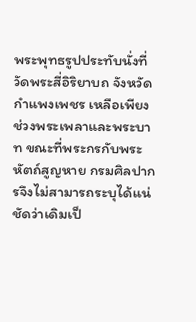พระพุทธรูปประทับนั่งที่วัดพระสี่อิริยาบถ จังหวัดกำแพงเพชร เหลือเพียงช่วงพระเพลาและพระบาท ขณะที่พระกรกับพระหัตถ์สูญหาย กรมศิลปากรจึงไม่สามารถระบุได้แน่ชัดว่าเดิมเป็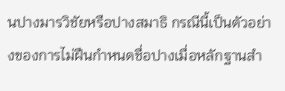นปางมารวิชัยหรือปางสมาธิ กรณีนี้เป็นตัวอย่างของการไม่ฝืนกำหนดชื่อปางเมื่อหลักฐานสำ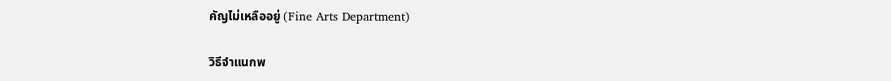คัญไม่เหลืออยู่ (Fine Arts Department)

วิธีจำแนกพ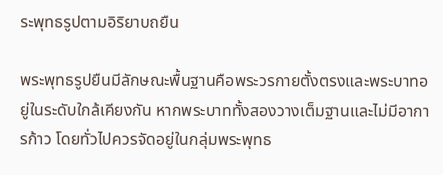ระพุทธรูปตามอิริยาบถยืน

พระพุทธรูปยืนมีลักษณะพื้นฐานคือพระวรกายตั้งตรงและพระบาทอยู่ในระดับใกล้เคียงกัน หากพระบาททั้งสองวางเต็มฐานและไม่มีอาการก้าว โดยทั่วไปควรจัดอยู่ในกลุ่มพระพุทธ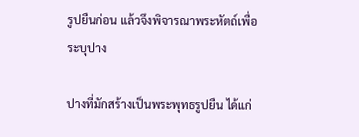รูปยืนก่อน แล้วจึงพิจารณาพระหัตถ์เพื่อระบุปาง

ปางที่มักสร้างเป็นพระพุทธรูปยืน ได้แก่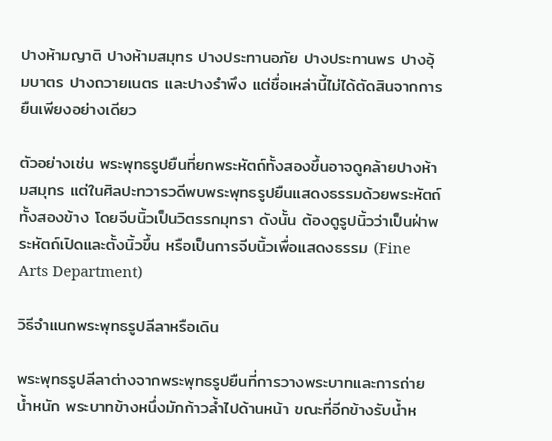ปางห้ามญาติ ปางห้ามสมุทร ปางประทานอภัย ปางประทานพร ปางอุ้มบาตร ปางถวายเนตร และปางรำพึง แต่ชื่อเหล่านี้ไม่ได้ตัดสินจากการยืนเพียงอย่างเดียว

ตัวอย่างเช่น พระพุทธรูปยืนที่ยกพระหัตถ์ทั้งสองขึ้นอาจดูคล้ายปางห้ามสมุทร แต่ในศิลปะทวารวดีพบพระพุทธรูปยืนแสดงธรรมด้วยพระหัตถ์ทั้งสองข้าง โดยจีบนิ้วเป็นวิตรรกมุทรา ดังนั้น ต้องดูรูปนิ้วว่าเป็นฝ่าพระหัตถ์เปิดและตั้งนิ้วขึ้น หรือเป็นการจีบนิ้วเพื่อแสดงธรรม (Fine Arts Department)

วิธีจำแนกพระพุทธรูปลีลาหรือเดิน

พระพุทธรูปลีลาต่างจากพระพุทธรูปยืนที่การวางพระบาทและการถ่ายน้ำหนัก พระบาทข้างหนึ่งมักก้าวล้ำไปด้านหน้า ขณะที่อีกข้างรับน้ำห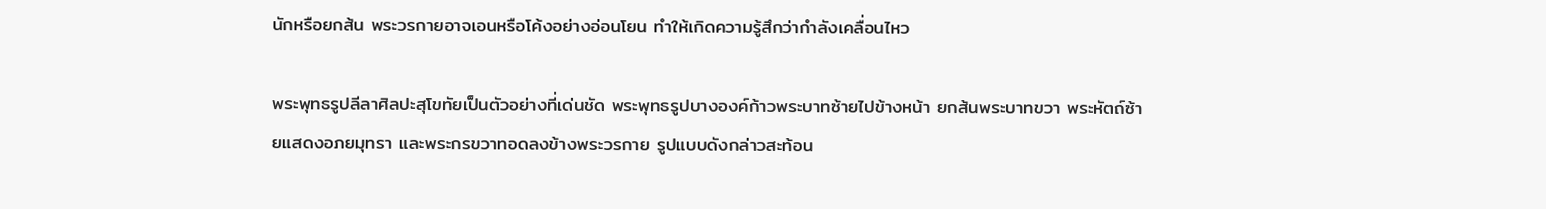นักหรือยกส้น พระวรกายอาจเอนหรือโค้งอย่างอ่อนโยน ทำให้เกิดความรู้สึกว่ากำลังเคลื่อนไหว

พระพุทธรูปลีลาศิลปะสุโขทัยเป็นตัวอย่างที่เด่นชัด พระพุทธรูปบางองค์ก้าวพระบาทซ้ายไปข้างหน้า ยกส้นพระบาทขวา พระหัตถ์ซ้ายแสดงอภยมุทรา และพระกรขวาทอดลงข้างพระวรกาย รูปแบบดังกล่าวสะท้อน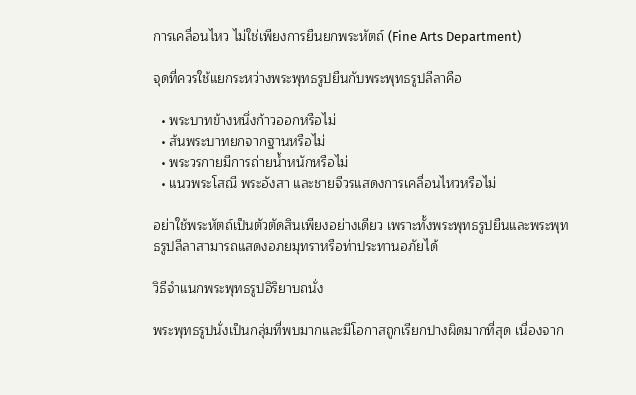การเคลื่อนไหว ไม่ใช่เพียงการยืนยกพระหัตถ์ (Fine Arts Department)

จุดที่ควรใช้แยกระหว่างพระพุทธรูปยืนกับพระพุทธรูปลีลาคือ

  • พระบาทข้างหนึ่งก้าวออกหรือไม่
  • ส้นพระบาทยกจากฐานหรือไม่
  • พระวรกายมีการถ่ายน้ำหนักหรือไม่
  • แนวพระโสณี พระอังสา และชายจีวรแสดงการเคลื่อนไหวหรือไม่

อย่าใช้พระหัตถ์เป็นตัวตัดสินเพียงอย่างเดียว เพราะทั้งพระพุทธรูปยืนและพระพุทธรูปลีลาสามารถแสดงอภยมุทราหรือท่าประทานอภัยได้

วิธีจำแนกพระพุทธรูปอิริยาบถนั่ง

พระพุทธรูปนั่งเป็นกลุ่มที่พบมากและมีโอกาสถูกเรียกปางผิดมากที่สุด เนื่องจาก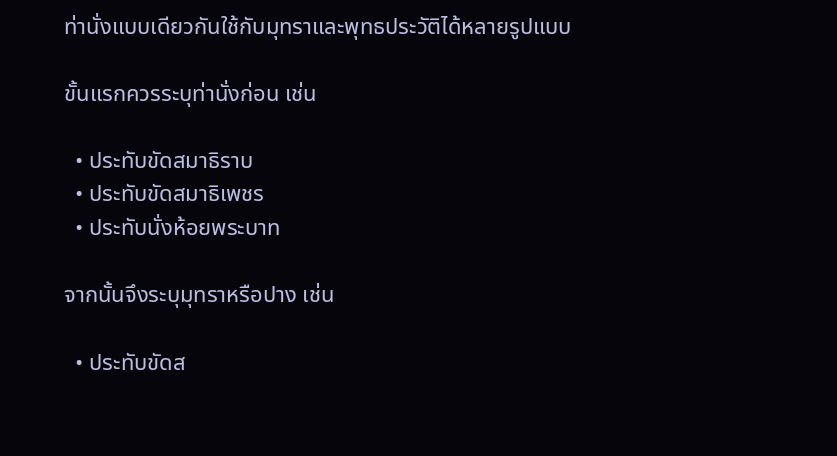ท่านั่งแบบเดียวกันใช้กับมุทราและพุทธประวัติได้หลายรูปแบบ

ขั้นแรกควรระบุท่านั่งก่อน เช่น

  • ประทับขัดสมาธิราบ
  • ประทับขัดสมาธิเพชร
  • ประทับนั่งห้อยพระบาท

จากนั้นจึงระบุมุทราหรือปาง เช่น

  • ประทับขัดส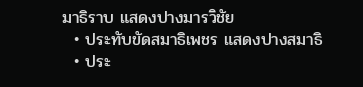มาธิราบ แสดงปางมารวิชัย
  • ประทับขัดสมาธิเพชร แสดงปางสมาธิ
  • ประ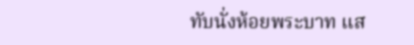ทับนั่งห้อยพระบาท แส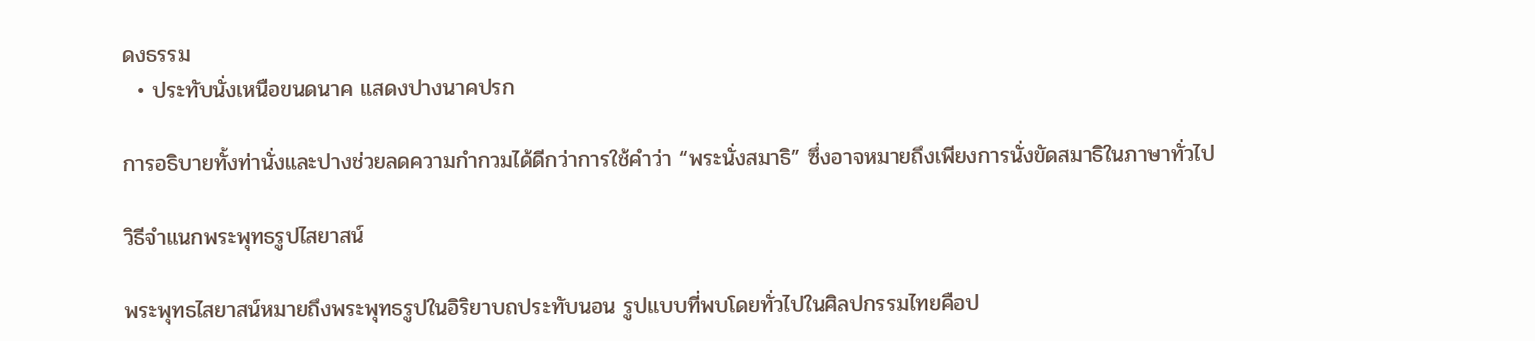ดงธรรม
  • ประทับนั่งเหนือขนดนาค แสดงปางนาคปรก

การอธิบายทั้งท่านั่งและปางช่วยลดความกำกวมได้ดีกว่าการใช้คำว่า “พระนั่งสมาธิ” ซึ่งอาจหมายถึงเพียงการนั่งขัดสมาธิในภาษาทั่วไป

วิธีจำแนกพระพุทธรูปไสยาสน์

พระพุทธไสยาสน์หมายถึงพระพุทธรูปในอิริยาบถประทับนอน รูปแบบที่พบโดยทั่วไปในศิลปกรรมไทยคือป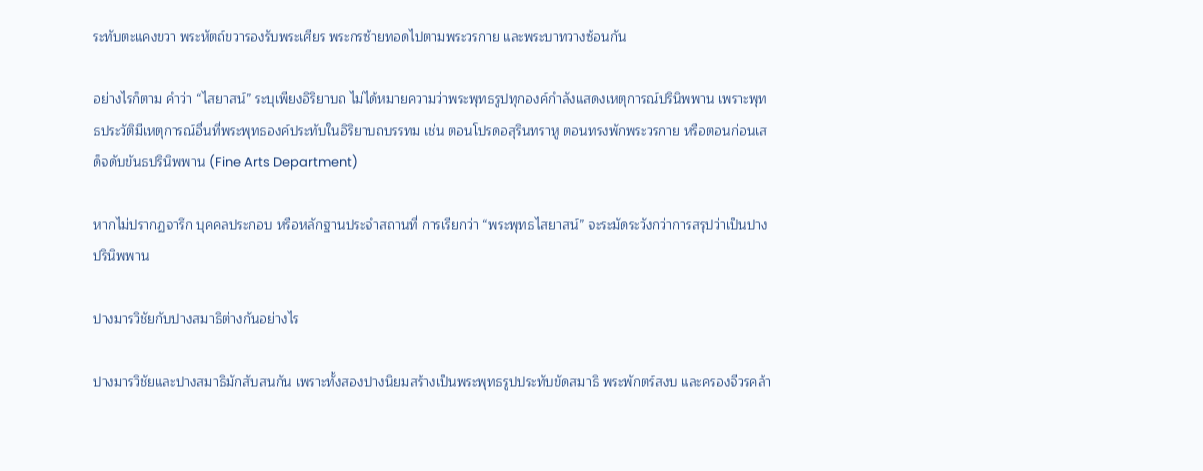ระทับตะแคงขวา พระหัตถ์ขวารองรับพระเศียร พระกรซ้ายทอดไปตามพระวรกาย และพระบาทวางซ้อนกัน

อย่างไรก็ตาม คำว่า “ไสยาสน์” ระบุเพียงอิริยาบถ ไม่ได้หมายความว่าพระพุทธรูปทุกองค์กำลังแสดงเหตุการณ์ปรินิพพาน เพราะพุทธประวัติมีเหตุการณ์อื่นที่พระพุทธองค์ประทับในอิริยาบถบรรทม เช่น ตอนโปรดอสุรินทราหู ตอนทรงพักพระวรกาย หรือตอนก่อนเสด็จดับขันธปรินิพพาน (Fine Arts Department)

หากไม่ปรากฏจารึก บุคคลประกอบ หรือหลักฐานประจำสถานที่ การเรียกว่า “พระพุทธไสยาสน์” จะระมัดระวังกว่าการสรุปว่าเป็นปางปรินิพพาน

ปางมารวิชัยกับปางสมาธิต่างกันอย่างไร

ปางมารวิชัยและปางสมาธิมักสับสนกัน เพราะทั้งสองปางนิยมสร้างเป็นพระพุทธรูปประทับขัดสมาธิ พระพักตร์สงบ และครองจีวรคล้า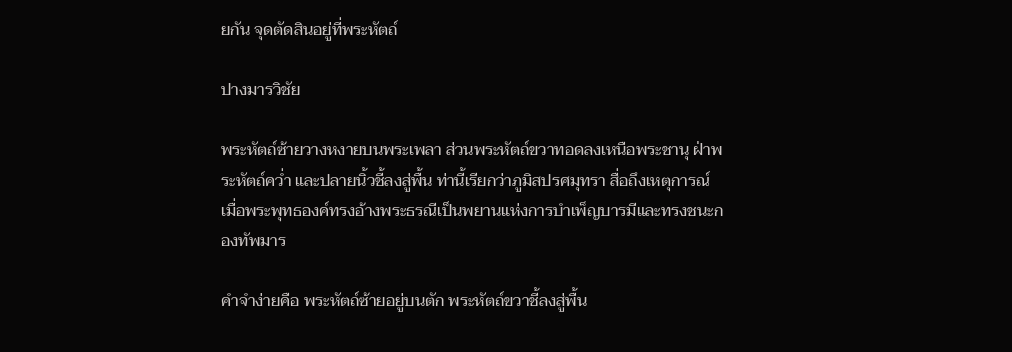ยกัน จุดตัดสินอยู่ที่พระหัตถ์

ปางมารวิชัย

พระหัตถ์ซ้ายวางหงายบนพระเพลา ส่วนพระหัตถ์ขวาทอดลงเหนือพระชานุ ฝ่าพระหัตถ์คว่ำ และปลายนิ้วชี้ลงสู่พื้น ท่านี้เรียกว่าภูมิสปรศมุทรา สื่อถึงเหตุการณ์เมื่อพระพุทธองค์ทรงอ้างพระธรณีเป็นพยานแห่งการบำเพ็ญบารมีและทรงชนะกองทัพมาร

คำจำง่ายคือ พระหัตถ์ซ้ายอยู่บนตัก พระหัตถ์ขวาชี้ลงสู่พื้น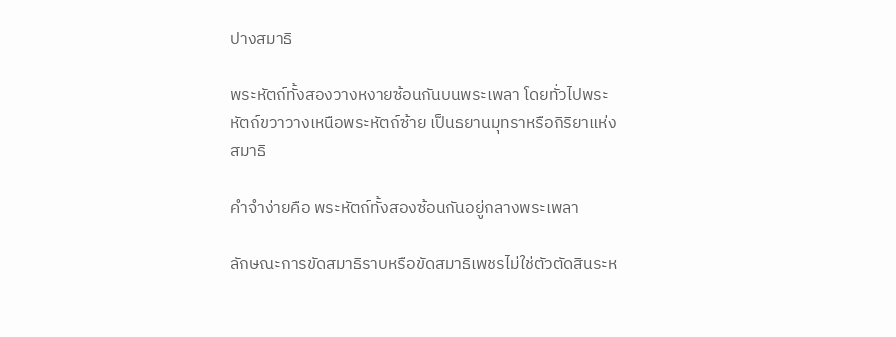ปางสมาธิ

พระหัตถ์ทั้งสองวางหงายซ้อนกันบนพระเพลา โดยทั่วไปพระหัตถ์ขวาวางเหนือพระหัตถ์ซ้าย เป็นธยานมุทราหรือกิริยาแห่งสมาธิ

คำจำง่ายคือ พระหัตถ์ทั้งสองซ้อนกันอยู่กลางพระเพลา

ลักษณะการขัดสมาธิราบหรือขัดสมาธิเพชรไม่ใช่ตัวตัดสินระห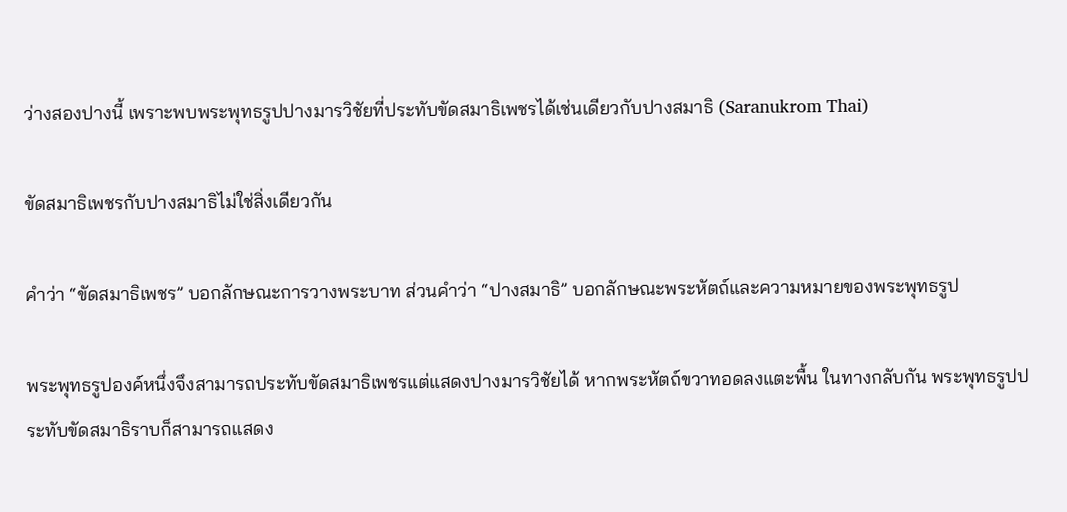ว่างสองปางนี้ เพราะพบพระพุทธรูปปางมารวิชัยที่ประทับขัดสมาธิเพชรได้เช่นเดียวกับปางสมาธิ (Saranukrom Thai)

ขัดสมาธิเพชรกับปางสมาธิไม่ใช่สิ่งเดียวกัน

คำว่า “ขัดสมาธิเพชร” บอกลักษณะการวางพระบาท ส่วนคำว่า “ปางสมาธิ” บอกลักษณะพระหัตถ์และความหมายของพระพุทธรูป

พระพุทธรูปองค์หนึ่งจึงสามารถประทับขัดสมาธิเพชรแต่แสดงปางมารวิชัยได้ หากพระหัตถ์ขวาทอดลงแตะพื้น ในทางกลับกัน พระพุทธรูปประทับขัดสมาธิราบก็สามารถแสดง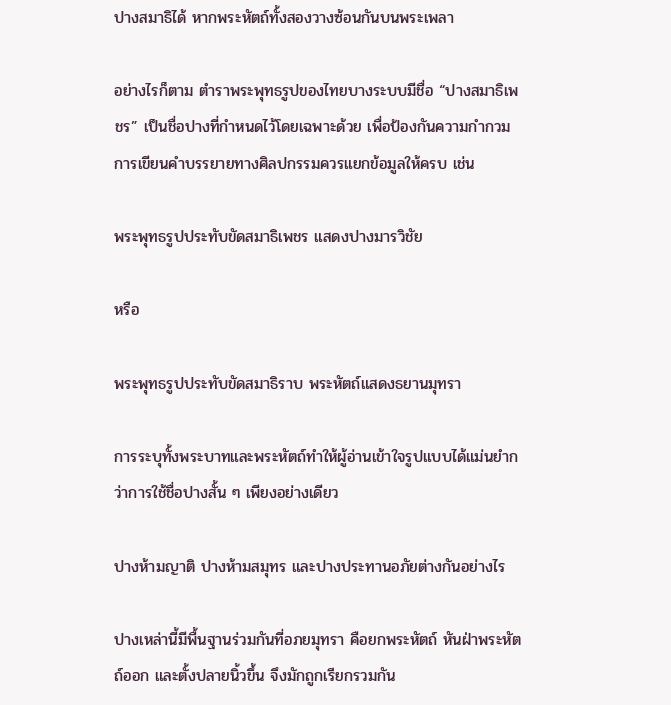ปางสมาธิได้ หากพระหัตถ์ทั้งสองวางซ้อนกันบนพระเพลา

อย่างไรก็ตาม ตำราพระพุทธรูปของไทยบางระบบมีชื่อ “ปางสมาธิเพชร” เป็นชื่อปางที่กำหนดไว้โดยเฉพาะด้วย เพื่อป้องกันความกำกวม การเขียนคำบรรยายทางศิลปกรรมควรแยกข้อมูลให้ครบ เช่น

พระพุทธรูปประทับขัดสมาธิเพชร แสดงปางมารวิชัย

หรือ

พระพุทธรูปประทับขัดสมาธิราบ พระหัตถ์แสดงธยานมุทรา

การระบุทั้งพระบาทและพระหัตถ์ทำให้ผู้อ่านเข้าใจรูปแบบได้แม่นยำกว่าการใช้ชื่อปางสั้น ๆ เพียงอย่างเดียว

ปางห้ามญาติ ปางห้ามสมุทร และปางประทานอภัยต่างกันอย่างไร

ปางเหล่านี้มีพื้นฐานร่วมกันที่อภยมุทรา คือยกพระหัตถ์ หันฝ่าพระหัตถ์ออก และตั้งปลายนิ้วขึ้น จึงมักถูกเรียกรวมกัน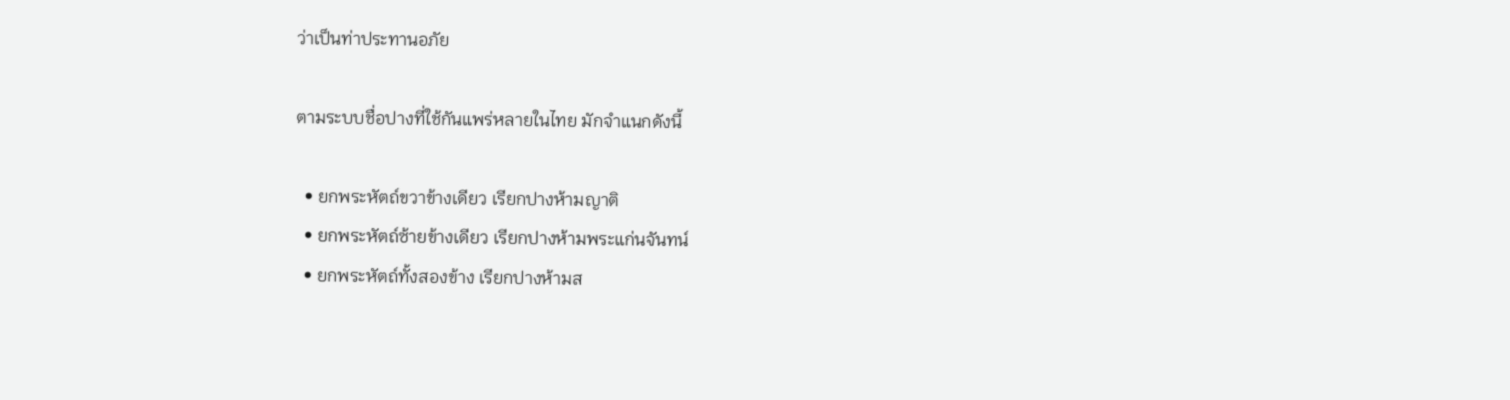ว่าเป็นท่าประทานอภัย

ตามระบบชื่อปางที่ใช้กันแพร่หลายในไทย มักจำแนกดังนี้

  • ยกพระหัตถ์ขวาข้างเดียว เรียกปางห้ามญาติ
  • ยกพระหัตถ์ซ้ายข้างเดียว เรียกปางห้ามพระแก่นจันทน์
  • ยกพระหัตถ์ทั้งสองข้าง เรียกปางห้ามส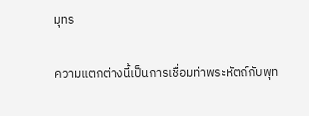มุทร

ความแตกต่างนี้เป็นการเชื่อมท่าพระหัตถ์กับพุท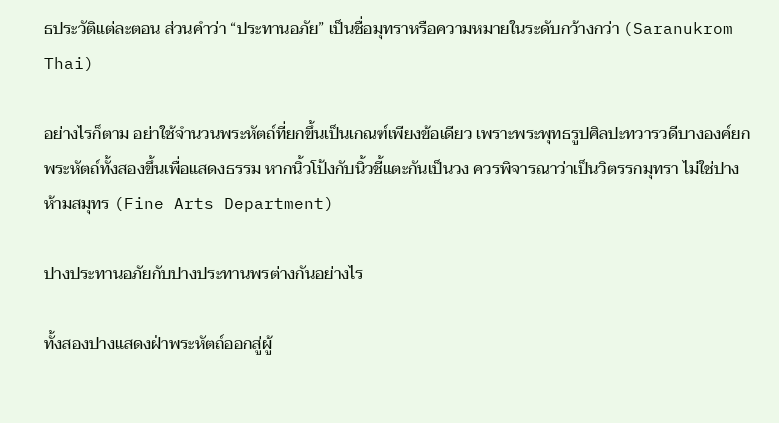ธประวัติแต่ละตอน ส่วนคำว่า “ประทานอภัย” เป็นชื่อมุทราหรือความหมายในระดับกว้างกว่า (Saranukrom Thai)

อย่างไรก็ตาม อย่าใช้จำนวนพระหัตถ์ที่ยกขึ้นเป็นเกณฑ์เพียงข้อเดียว เพราะพระพุทธรูปศิลปะทวารวดีบางองค์ยกพระหัตถ์ทั้งสองขึ้นเพื่อแสดงธรรม หากนิ้วโป้งกับนิ้วชี้แตะกันเป็นวง ควรพิจารณาว่าเป็นวิตรรกมุทรา ไม่ใช่ปางห้ามสมุทร (Fine Arts Department)

ปางประทานอภัยกับปางประทานพรต่างกันอย่างไร

ทั้งสองปางแสดงฝ่าพระหัตถ์ออกสู่ผู้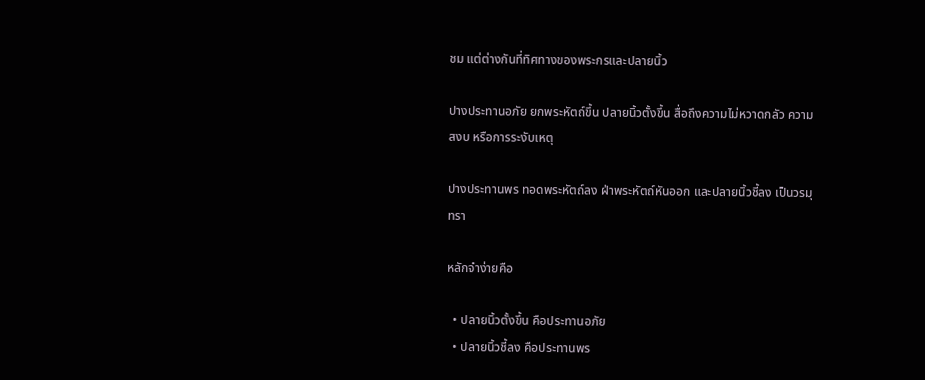ชม แต่ต่างกันที่ทิศทางของพระกรและปลายนิ้ว

ปางประทานอภัย ยกพระหัตถ์ขึ้น ปลายนิ้วตั้งขึ้น สื่อถึงความไม่หวาดกลัว ความสงบ หรือการระงับเหตุ

ปางประทานพร ทอดพระหัตถ์ลง ฝ่าพระหัตถ์หันออก และปลายนิ้วชี้ลง เป็นวรมุทรา

หลักจำง่ายคือ

  • ปลายนิ้วตั้งขึ้น คือประทานอภัย
  • ปลายนิ้วชี้ลง คือประทานพร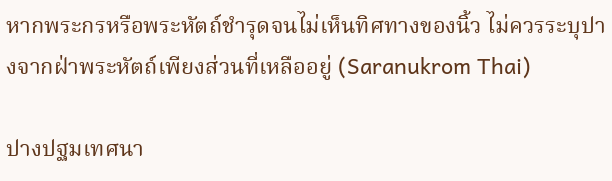หากพระกรหรือพระหัตถ์ชำรุดจนไม่เห็นทิศทางของนิ้ว ไม่ควรระบุปางจากฝ่าพระหัตถ์เพียงส่วนที่เหลืออยู่ (Saranukrom Thai)

ปางปฐมเทศนา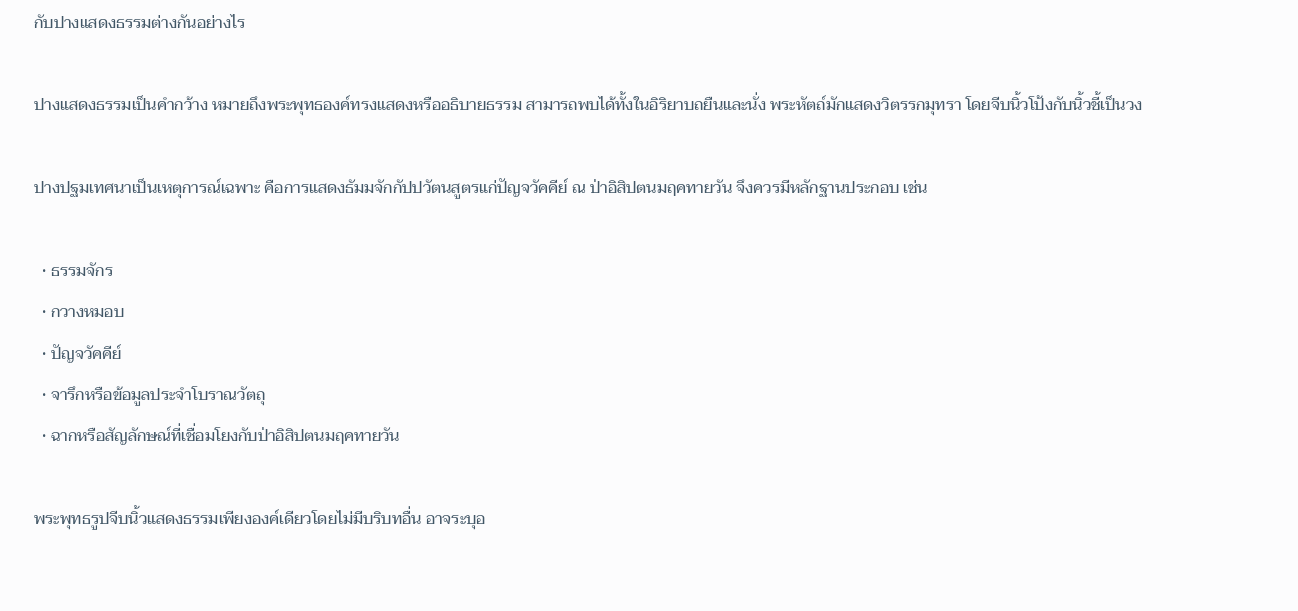กับปางแสดงธรรมต่างกันอย่างไร

ปางแสดงธรรมเป็นคำกว้าง หมายถึงพระพุทธองค์ทรงแสดงหรืออธิบายธรรม สามารถพบได้ทั้งในอิริยาบถยืนและนั่ง พระหัตถ์มักแสดงวิตรรกมุทรา โดยจีบนิ้วโป้งกับนิ้วชี้เป็นวง

ปางปฐมเทศนาเป็นเหตุการณ์เฉพาะ คือการแสดงธัมมจักกัปปวัตนสูตรแก่ปัญจวัคคีย์ ณ ป่าอิสิปตนมฤคทายวัน จึงควรมีหลักฐานประกอบ เช่น

  • ธรรมจักร
  • กวางหมอบ
  • ปัญจวัคคีย์
  • จารึกหรือข้อมูลประจำโบราณวัตถุ
  • ฉากหรือสัญลักษณ์ที่เชื่อมโยงกับป่าอิสิปตนมฤคทายวัน

พระพุทธรูปจีบนิ้วแสดงธรรมเพียงองค์เดียวโดยไม่มีบริบทอื่น อาจระบุอ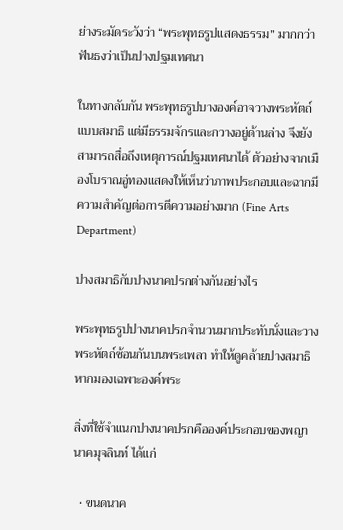ย่างระมัดระวังว่า “พระพุทธรูปแสดงธรรม” มากกว่าฟันธงว่าเป็นปางปฐมเทศนา

ในทางกลับกัน พระพุทธรูปบางองค์อาจวางพระหัตถ์แบบสมาธิ แต่มีธรรมจักรและกวางอยู่ด้านล่าง จึงยังสามารถสื่อถึงเหตุการณ์ปฐมเทศนาได้ ตัวอย่างจากเมืองโบราณอู่ทองแสดงให้เห็นว่าภาพประกอบและฉากมีความสำคัญต่อการตีความอย่างมาก (Fine Arts Department)

ปางสมาธิกับปางนาคปรกต่างกันอย่างไร

พระพุทธรูปปางนาคปรกจำนวนมากประทับนั่งและวางพระหัตถ์ซ้อนกันบนพระเพลา ทำให้ดูคล้ายปางสมาธิหากมองเฉพาะองค์พระ

สิ่งที่ใช้จำแนกปางนาคปรกคือองค์ประกอบของพญานาคมุจลินท์ ได้แก่

  • ขนดนาค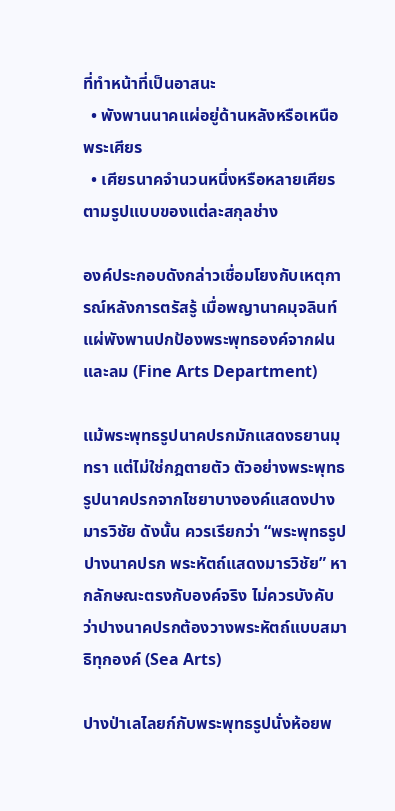ที่ทำหน้าที่เป็นอาสนะ
  • พังพานนาคแผ่อยู่ด้านหลังหรือเหนือพระเศียร
  • เศียรนาคจำนวนหนึ่งหรือหลายเศียรตามรูปแบบของแต่ละสกุลช่าง

องค์ประกอบดังกล่าวเชื่อมโยงกับเหตุการณ์หลังการตรัสรู้ เมื่อพญานาคมุจลินท์แผ่พังพานปกป้องพระพุทธองค์จากฝนและลม (Fine Arts Department)

แม้พระพุทธรูปนาคปรกมักแสดงธยานมุทรา แต่ไม่ใช่กฎตายตัว ตัวอย่างพระพุทธรูปนาคปรกจากไชยาบางองค์แสดงปางมารวิชัย ดังนั้น ควรเรียกว่า “พระพุทธรูปปางนาคปรก พระหัตถ์แสดงมารวิชัย” หากลักษณะตรงกับองค์จริง ไม่ควรบังคับว่าปางนาคปรกต้องวางพระหัตถ์แบบสมาธิทุกองค์ (Sea Arts)

ปางป่าเลไลยก์กับพระพุทธรูปนั่งห้อยพ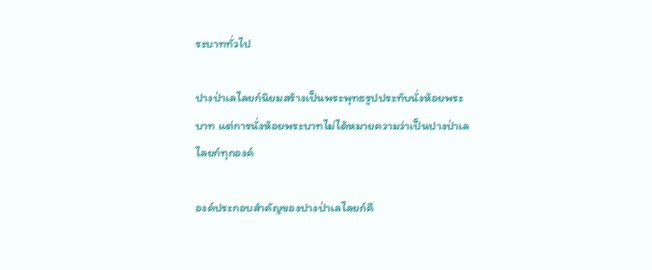ระบาททั่วไป

ปางป่าเลไลยก์นิยมสร้างเป็นพระพุทธรูปประทับนั่งห้อยพระบาท แต่การนั่งห้อยพระบาทไม่ได้หมายความว่าเป็นปางป่าเลไลยก์ทุกองค์

องค์ประกอบสำคัญของปางป่าเลไลยก์คื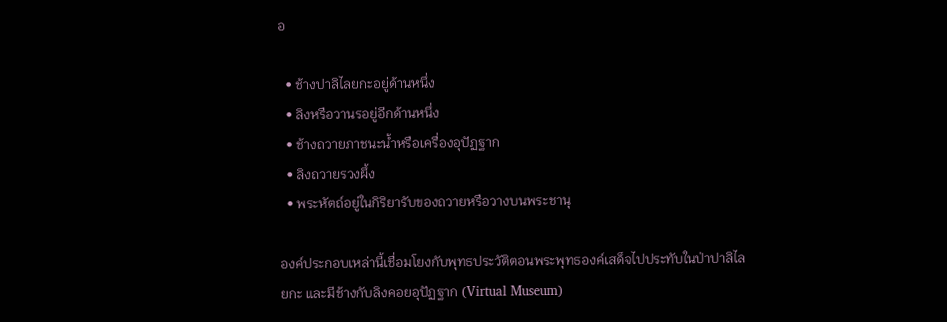อ

  • ช้างปาลิไลยกะอยู่ด้านหนึ่ง
  • ลิงหรือวานรอยู่อีกด้านหนึ่ง
  • ช้างถวายภาชนะน้ำหรือเครื่องอุปัฏฐาก
  • ลิงถวายรวงผึ้ง
  • พระหัตถ์อยู่ในกิริยารับของถวายหรือวางบนพระชานุ

องค์ประกอบเหล่านี้เชื่อมโยงกับพุทธประวัติตอนพระพุทธองค์เสด็จไปประทับในป่าปาลิไลยกะ และมีช้างกับลิงคอยอุปัฏฐาก (Virtual Museum)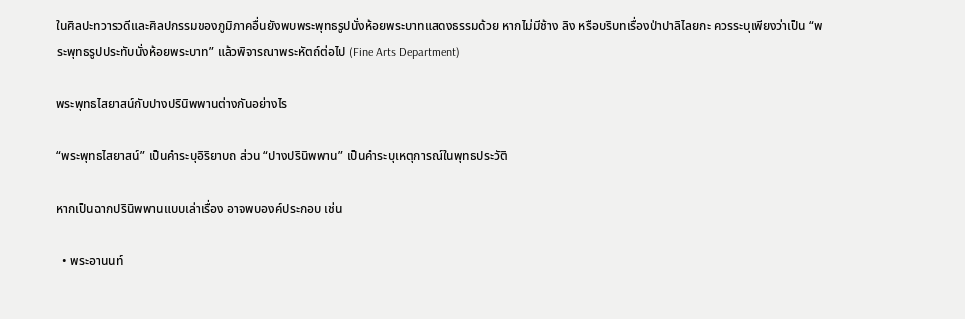ในศิลปะทวารวดีและศิลปกรรมของภูมิภาคอื่นยังพบพระพุทธรูปนั่งห้อยพระบาทแสดงธรรมด้วย หากไม่มีช้าง ลิง หรือบริบทเรื่องป่าปาลิไลยกะ ควรระบุเพียงว่าเป็น “พระพุทธรูปประทับนั่งห้อยพระบาท” แล้วพิจารณาพระหัตถ์ต่อไป (Fine Arts Department)

พระพุทธไสยาสน์กับปางปรินิพพานต่างกันอย่างไร

“พระพุทธไสยาสน์” เป็นคำระบุอิริยาบถ ส่วน “ปางปรินิพพาน” เป็นคำระบุเหตุการณ์ในพุทธประวัติ

หากเป็นฉากปรินิพพานแบบเล่าเรื่อง อาจพบองค์ประกอบ เช่น

  • พระอานนท์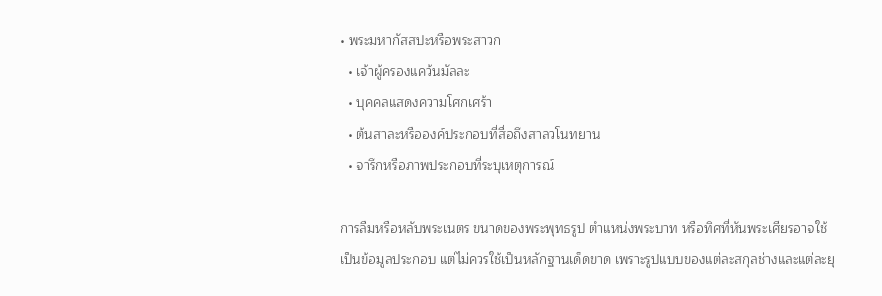• พระมหากัสสปะหรือพระสาวก
  • เจ้าผู้ครองแคว้นมัลละ
  • บุคคลแสดงความโศกเศร้า
  • ต้นสาละหรือองค์ประกอบที่สื่อถึงสาลวโนทยาน
  • จารึกหรือภาพประกอบที่ระบุเหตุการณ์

การลืมหรือหลับพระเนตร ขนาดของพระพุทธรูป ตำแหน่งพระบาท หรือทิศที่หันพระเศียรอาจใช้เป็นข้อมูลประกอบ แต่ไม่ควรใช้เป็นหลักฐานเด็ดขาด เพราะรูปแบบของแต่ละสกุลช่างและแต่ละยุ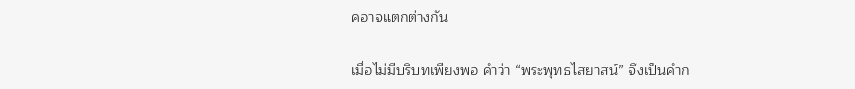คอาจแตกต่างกัน

เมื่อไม่มีบริบทเพียงพอ คำว่า “พระพุทธไสยาสน์” จึงเป็นคำก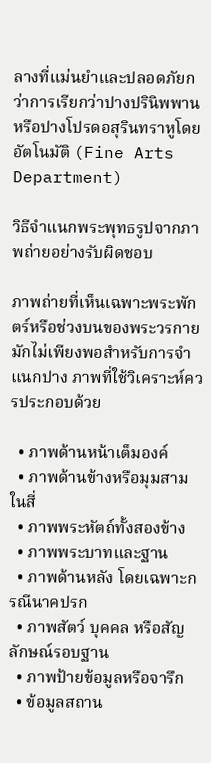ลางที่แม่นยำและปลอดภัยกว่าการเรียกว่าปางปรินิพพานหรือปางโปรดอสุรินทราหูโดยอัตโนมัติ (Fine Arts Department)

วิธีจำแนกพระพุทธรูปจากภาพถ่ายอย่างรับผิดชอบ

ภาพถ่ายที่เห็นเฉพาะพระพักตร์หรือช่วงบนของพระวรกายมักไม่เพียงพอสำหรับการจำแนกปาง ภาพที่ใช้วิเคราะห์ควรประกอบด้วย

  • ภาพด้านหน้าเต็มองค์
  • ภาพด้านข้างหรือมุมสามในสี่
  • ภาพพระหัตถ์ทั้งสองข้าง
  • ภาพพระบาทและฐาน
  • ภาพด้านหลัง โดยเฉพาะกรณีนาคปรก
  • ภาพสัตว์ บุคคล หรือสัญลักษณ์รอบฐาน
  • ภาพป้ายข้อมูลหรือจารึก
  • ข้อมูลสถาน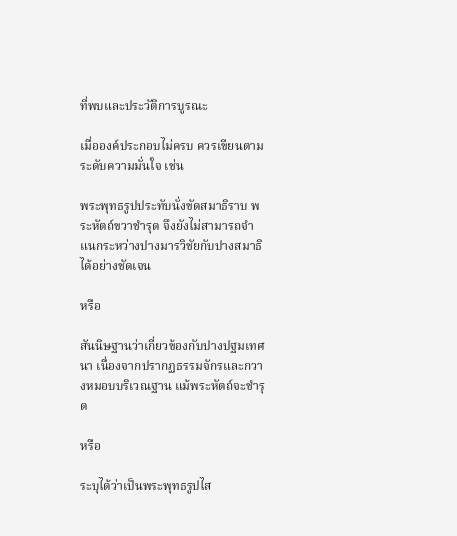ที่พบและประวัติการบูรณะ

เมื่อองค์ประกอบไม่ครบ ควรเขียนตามระดับความมั่นใจ เช่น

พระพุทธรูปประทับนั่งขัดสมาธิราบ พระหัตถ์ขวาชำรุด จึงยังไม่สามารถจำแนกระหว่างปางมารวิชัยกับปางสมาธิได้อย่างชัดเจน

หรือ

สันนิษฐานว่าเกี่ยวข้องกับปางปฐมเทศนา เนื่องจากปรากฏธรรมจักรและกวางหมอบบริเวณฐาน แม้พระหัตถ์จะชำรุด

หรือ

ระบุได้ว่าเป็นพระพุทธรูปไส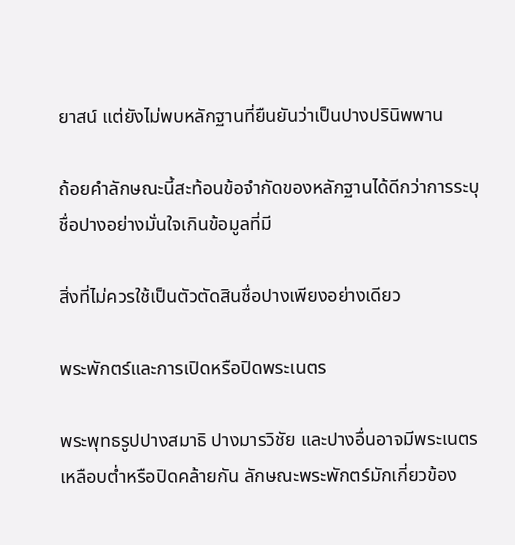ยาสน์ แต่ยังไม่พบหลักฐานที่ยืนยันว่าเป็นปางปรินิพพาน

ถ้อยคำลักษณะนี้สะท้อนข้อจำกัดของหลักฐานได้ดีกว่าการระบุชื่อปางอย่างมั่นใจเกินข้อมูลที่มี

สิ่งที่ไม่ควรใช้เป็นตัวตัดสินชื่อปางเพียงอย่างเดียว

พระพักตร์และการเปิดหรือปิดพระเนตร

พระพุทธรูปปางสมาธิ ปางมารวิชัย และปางอื่นอาจมีพระเนตรเหลือบต่ำหรือปิดคล้ายกัน ลักษณะพระพักตร์มักเกี่ยวข้อง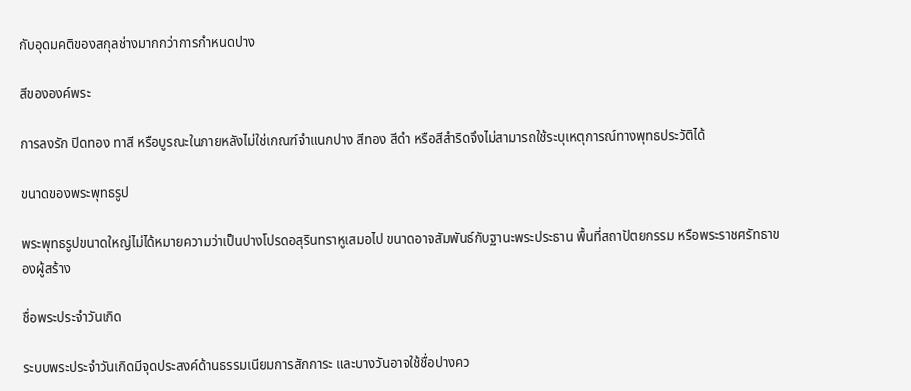กับอุดมคติของสกุลช่างมากกว่าการกำหนดปาง

สีขององค์พระ

การลงรัก ปิดทอง ทาสี หรือบูรณะในภายหลังไม่ใช่เกณฑ์จำแนกปาง สีทอง สีดำ หรือสีสำริดจึงไม่สามารถใช้ระบุเหตุการณ์ทางพุทธประวัติได้

ขนาดของพระพุทธรูป

พระพุทธรูปขนาดใหญ่ไม่ได้หมายความว่าเป็นปางโปรดอสุรินทราหูเสมอไป ขนาดอาจสัมพันธ์กับฐานะพระประธาน พื้นที่สถาปัตยกรรม หรือพระราชศรัทธาของผู้สร้าง

ชื่อพระประจำวันเกิด

ระบบพระประจำวันเกิดมีจุดประสงค์ด้านธรรมเนียมการสักการะ และบางวันอาจใช้ชื่อปางคว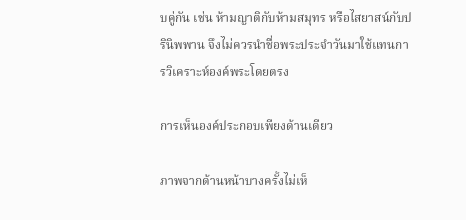บคู่กัน เช่น ห้ามญาติกับห้ามสมุทร หรือไสยาสน์กับปรินิพพาน จึงไม่ควรนำชื่อพระประจำวันมาใช้แทนการวิเคราะห์องค์พระโดยตรง

การเห็นองค์ประกอบเพียงด้านเดียว

ภาพจากด้านหน้าบางครั้งไม่เห็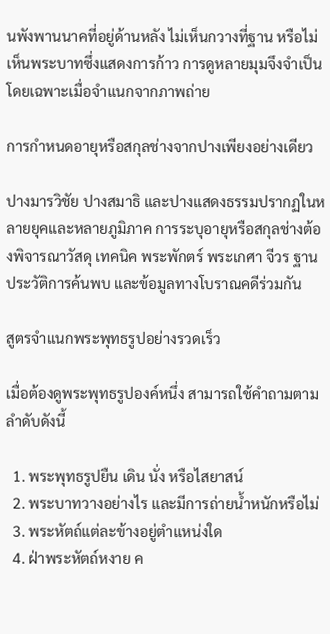นพังพานนาคที่อยู่ด้านหลัง ไม่เห็นกวางที่ฐาน หรือไม่เห็นพระบาทซึ่งแสดงการก้าว การดูหลายมุมจึงจำเป็น โดยเฉพาะเมื่อจำแนกจากภาพถ่าย

การกำหนดอายุหรือสกุลช่างจากปางเพียงอย่างเดียว

ปางมารวิชัย ปางสมาธิ และปางแสดงธรรมปรากฏในหลายยุคและหลายภูมิภาค การระบุอายุหรือสกุลช่างต้องพิจารณาวัสดุ เทคนิค พระพักตร์ พระเกศา จีวร ฐาน ประวัติการค้นพบ และข้อมูลทางโบราณคดีร่วมกัน

สูตรจำแนกพระพุทธรูปอย่างรวดเร็ว

เมื่อต้องดูพระพุทธรูปองค์หนึ่ง สามารถใช้คำถามตามลำดับดังนี้

  1. พระพุทธรูปยืน เดิน นั่ง หรือไสยาสน์
  2. พระบาทวางอย่างไร และมีการถ่ายน้ำหนักหรือไม่
  3. พระหัตถ์แต่ละข้างอยู่ตำแหน่งใด
  4. ฝ่าพระหัตถ์หงาย ค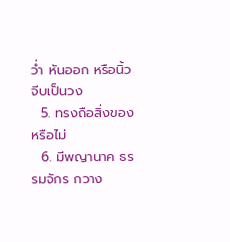ว่ำ หันออก หรือนิ้วจีบเป็นวง
  5. ทรงถือสิ่งของหรือไม่
  6. มีพญานาค ธรรมจักร กวาง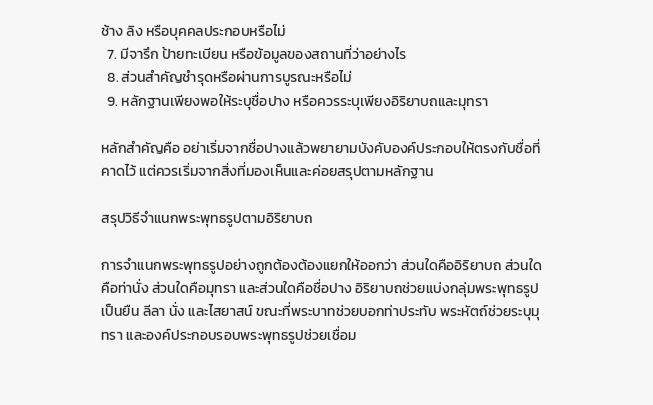ช้าง ลิง หรือบุคคลประกอบหรือไม่
  7. มีจารึก ป้ายทะเบียน หรือข้อมูลของสถานที่ว่าอย่างไร
  8. ส่วนสำคัญชำรุดหรือผ่านการบูรณะหรือไม่
  9. หลักฐานเพียงพอให้ระบุชื่อปาง หรือควรระบุเพียงอิริยาบถและมุทรา

หลักสำคัญคือ อย่าเริ่มจากชื่อปางแล้วพยายามบังคับองค์ประกอบให้ตรงกับชื่อที่คาดไว้ แต่ควรเริ่มจากสิ่งที่มองเห็นและค่อยสรุปตามหลักฐาน

สรุปวิธีจำแนกพระพุทธรูปตามอิริยาบถ

การจำแนกพระพุทธรูปอย่างถูกต้องต้องแยกให้ออกว่า ส่วนใดคืออิริยาบถ ส่วนใดคือท่านั่ง ส่วนใดคือมุทรา และส่วนใดคือชื่อปาง อิริยาบถช่วยแบ่งกลุ่มพระพุทธรูปเป็นยืน ลีลา นั่ง และไสยาสน์ ขณะที่พระบาทช่วยบอกท่าประทับ พระหัตถ์ช่วยระบุมุทรา และองค์ประกอบรอบพระพุทธรูปช่วยเชื่อม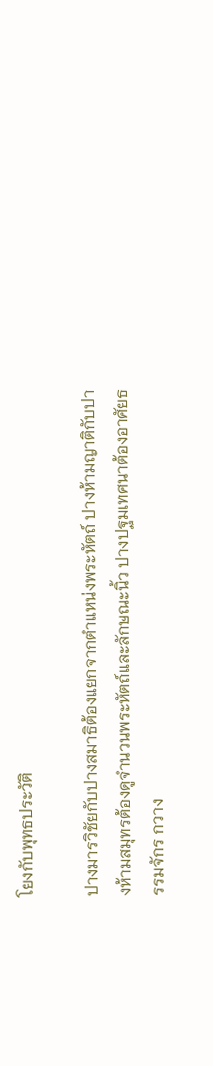โยงกับพุทธประวัติ

ปางมารวิชัยกับปางสมาธิต้องแยกจากตำแหน่งพระหัตถ์ ปางห้ามญาติกับปางห้ามสมุทรต้องดูจำนวนพระหัตถ์และลักษณะนิ้ว ปางปฐมเทศนาต้องอาศัยธรรมจักร กวาง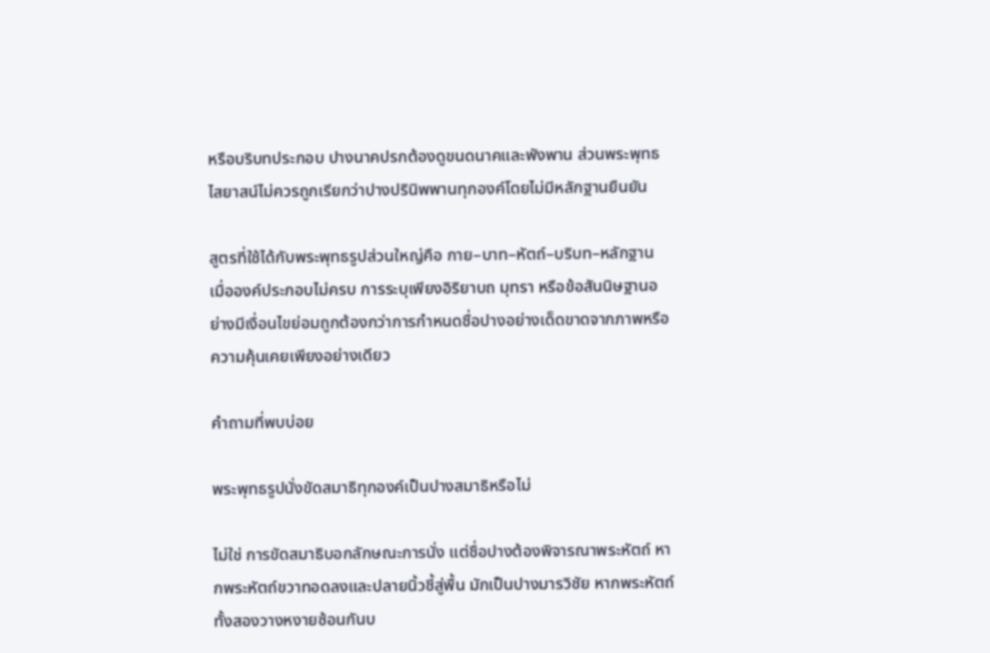หรือบริบทประกอบ ปางนาคปรกต้องดูขนดนาคและพังพาน ส่วนพระพุทธไสยาสน์ไม่ควรถูกเรียกว่าปางปรินิพพานทุกองค์โดยไม่มีหลักฐานยืนยัน

สูตรที่ใช้ได้กับพระพุทธรูปส่วนใหญ่คือ กาย–บาท–หัตถ์–บริบท–หลักฐาน เมื่อองค์ประกอบไม่ครบ การระบุเพียงอิริยาบถ มุทรา หรือข้อสันนิษฐานอย่างมีเงื่อนไขย่อมถูกต้องกว่าการกำหนดชื่อปางอย่างเด็ดขาดจากภาพหรือความคุ้นเคยเพียงอย่างเดียว

คำถามที่พบบ่อย

พระพุทธรูปนั่งขัดสมาธิทุกองค์เป็นปางสมาธิหรือไม่

ไม่ใช่ การขัดสมาธิบอกลักษณะการนั่ง แต่ชื่อปางต้องพิจารณาพระหัตถ์ หากพระหัตถ์ขวาทอดลงและปลายนิ้วชี้สู่พื้น มักเป็นปางมารวิชัย หากพระหัตถ์ทั้งสองวางหงายซ้อนกันบ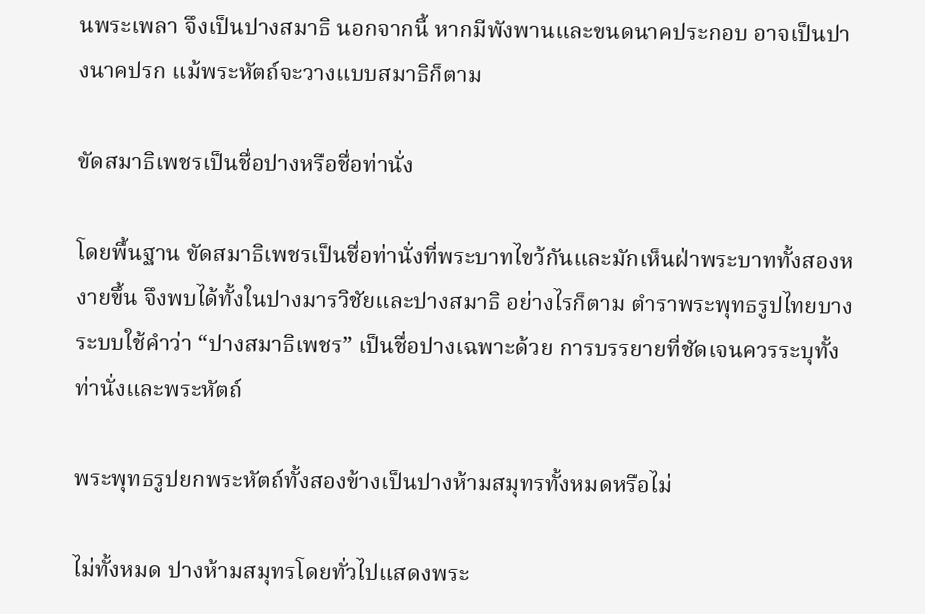นพระเพลา จึงเป็นปางสมาธิ นอกจากนี้ หากมีพังพานและขนดนาคประกอบ อาจเป็นปางนาคปรก แม้พระหัตถ์จะวางแบบสมาธิก็ตาม

ขัดสมาธิเพชรเป็นชื่อปางหรือชื่อท่านั่ง

โดยพื้นฐาน ขัดสมาธิเพชรเป็นชื่อท่านั่งที่พระบาทไขว้กันและมักเห็นฝ่าพระบาททั้งสองหงายขึ้น จึงพบได้ทั้งในปางมารวิชัยและปางสมาธิ อย่างไรก็ตาม ตำราพระพุทธรูปไทยบางระบบใช้คำว่า “ปางสมาธิเพชร” เป็นชื่อปางเฉพาะด้วย การบรรยายที่ชัดเจนควรระบุทั้งท่านั่งและพระหัตถ์

พระพุทธรูปยกพระหัตถ์ทั้งสองข้างเป็นปางห้ามสมุทรทั้งหมดหรือไม่

ไม่ทั้งหมด ปางห้ามสมุทรโดยทั่วไปแสดงพระ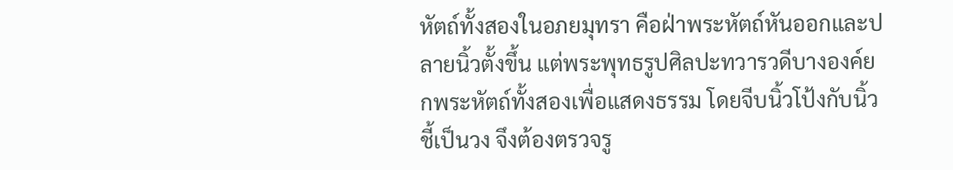หัตถ์ทั้งสองในอภยมุทรา คือฝ่าพระหัตถ์หันออกและปลายนิ้วตั้งขึ้น แต่พระพุทธรูปศิลปะทวารวดีบางองค์ยกพระหัตถ์ทั้งสองเพื่อแสดงธรรม โดยจีบนิ้วโป้งกับนิ้วชี้เป็นวง จึงต้องตรวจรู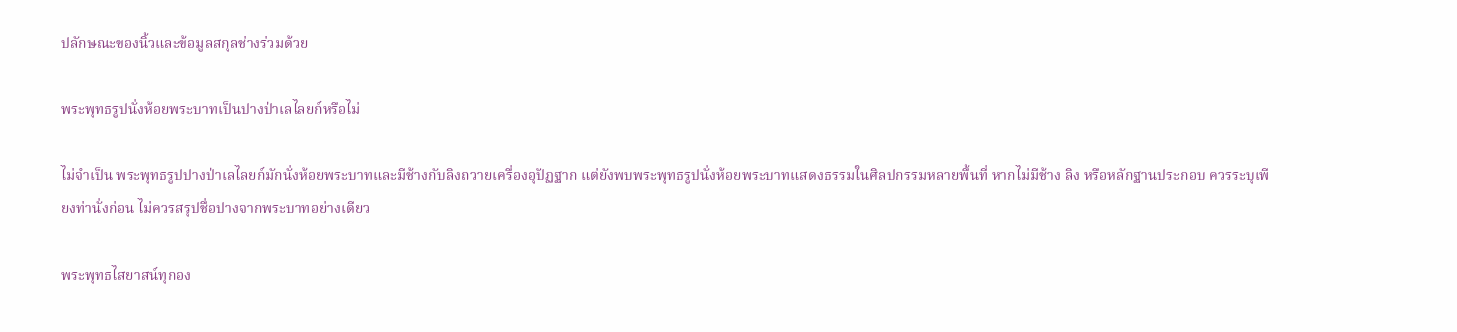ปลักษณะของนิ้วและข้อมูลสกุลช่างร่วมด้วย

พระพุทธรูปนั่งห้อยพระบาทเป็นปางป่าเลไลยก์หรือไม่

ไม่จำเป็น พระพุทธรูปปางป่าเลไลยก์มักนั่งห้อยพระบาทและมีช้างกับลิงถวายเครื่องอุปัฏฐาก แต่ยังพบพระพุทธรูปนั่งห้อยพระบาทแสดงธรรมในศิลปกรรมหลายพื้นที่ หากไม่มีช้าง ลิง หรือหลักฐานประกอบ ควรระบุเพียงท่านั่งก่อน ไม่ควรสรุปชื่อปางจากพระบาทอย่างเดียว

พระพุทธไสยาสน์ทุกอง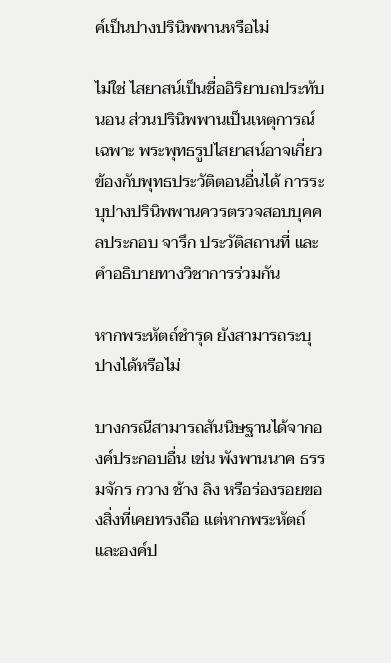ค์เป็นปางปรินิพพานหรือไม่

ไม่ใช่ ไสยาสน์เป็นชื่ออิริยาบถประทับนอน ส่วนปรินิพพานเป็นเหตุการณ์เฉพาะ พระพุทธรูปไสยาสน์อาจเกี่ยวข้องกับพุทธประวัติตอนอื่นได้ การระบุปางปรินิพพานควรตรวจสอบบุคคลประกอบ จารึก ประวัติสถานที่ และคำอธิบายทางวิชาการร่วมกัน

หากพระหัตถ์ชำรุด ยังสามารถระบุปางได้หรือไม่

บางกรณีสามารถสันนิษฐานได้จากองค์ประกอบอื่น เช่น พังพานนาค ธรรมจักร กวาง ช้าง ลิง หรือร่องรอยของสิ่งที่เคยทรงถือ แต่หากพระหัตถ์และองค์ป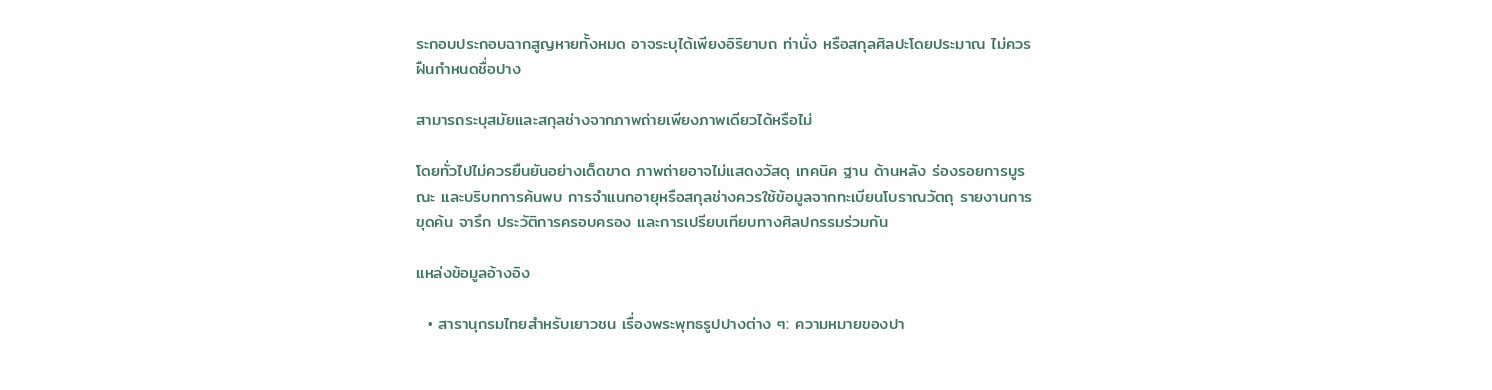ระกอบประกอบฉากสูญหายทั้งหมด อาจระบุได้เพียงอิริยาบถ ท่านั่ง หรือสกุลศิลปะโดยประมาณ ไม่ควรฝืนกำหนดชื่อปาง

สามารถระบุสมัยและสกุลช่างจากภาพถ่ายเพียงภาพเดียวได้หรือไม่

โดยทั่วไปไม่ควรยืนยันอย่างเด็ดขาด ภาพถ่ายอาจไม่แสดงวัสดุ เทคนิค ฐาน ด้านหลัง ร่องรอยการบูรณะ และบริบทการค้นพบ การจำแนกอายุหรือสกุลช่างควรใช้ข้อมูลจากทะเบียนโบราณวัตถุ รายงานการขุดค้น จารึก ประวัติการครอบครอง และการเปรียบเทียบทางศิลปกรรมร่วมกัน

แหล่งข้อมูลอ้างอิง

  • สารานุกรมไทยสำหรับเยาวชน เรื่องพระพุทธรูปปางต่าง ๆ: ความหมายของปา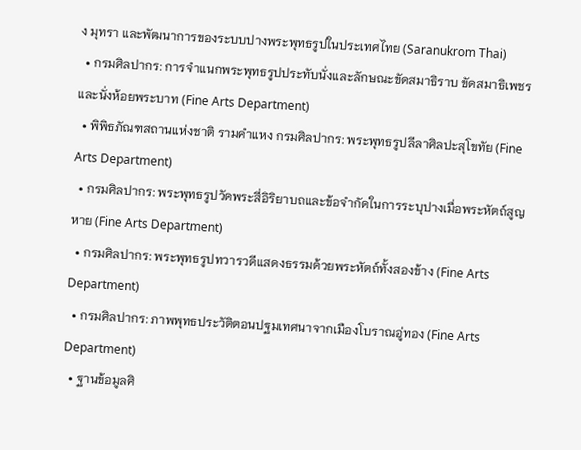ง มุทรา และพัฒนาการของระบบปางพระพุทธรูปในประเทศไทย (Saranukrom Thai)
  • กรมศิลปากร: การจำแนกพระพุทธรูปประทับนั่งและลักษณะขัดสมาธิราบ ขัดสมาธิเพชร และนั่งห้อยพระบาท (Fine Arts Department)
  • พิพิธภัณฑสถานแห่งชาติ รามคำแหง กรมศิลปากร: พระพุทธรูปลีลาศิลปะสุโขทัย (Fine Arts Department)
  • กรมศิลปากร: พระพุทธรูปวัดพระสี่อิริยาบถและข้อจำกัดในการระบุปางเมื่อพระหัตถ์สูญหาย (Fine Arts Department)
  • กรมศิลปากร: พระพุทธรูปทวารวดีแสดงธรรมด้วยพระหัตถ์ทั้งสองข้าง (Fine Arts Department)
  • กรมศิลปากร: ภาพพุทธประวัติตอนปฐมเทศนาจากเมืองโบราณอู่ทอง (Fine Arts Department)
  • ฐานข้อมูลศิ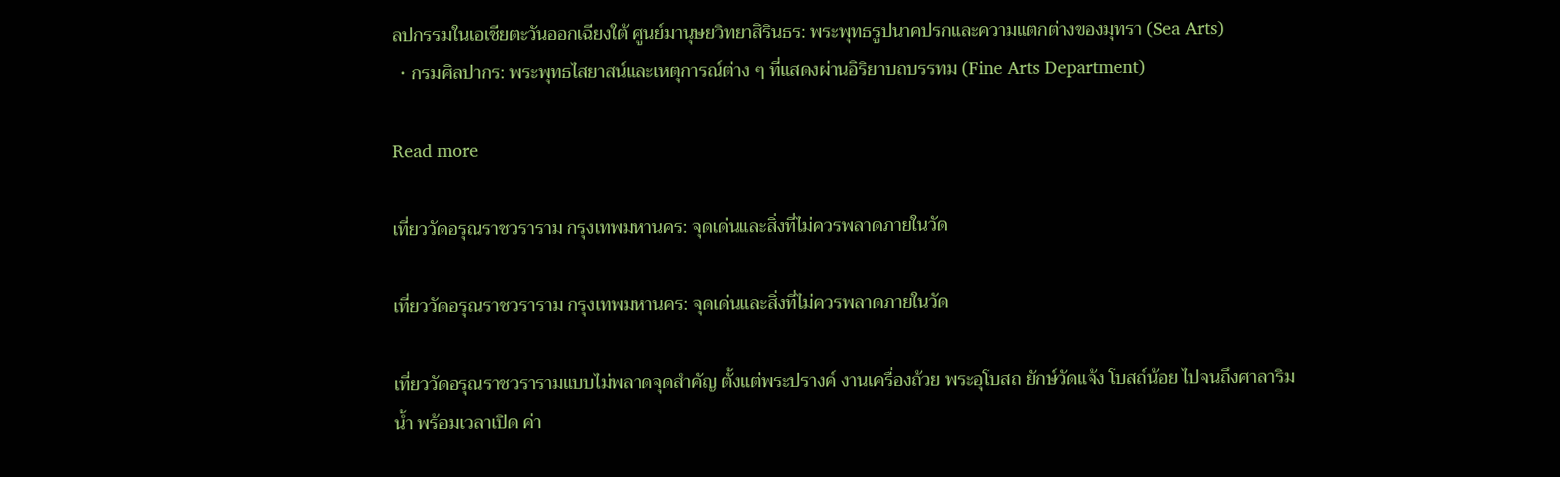ลปกรรมในเอเชียตะวันออกเฉียงใต้ ศูนย์มานุษยวิทยาสิรินธร: พระพุทธรูปนาคปรกและความแตกต่างของมุทรา (Sea Arts)
  • กรมศิลปากร: พระพุทธไสยาสน์และเหตุการณ์ต่าง ๆ ที่แสดงผ่านอิริยาบถบรรทม (Fine Arts Department)

Read more

เที่ยววัดอรุณราชวราราม กรุงเทพมหานคร: จุดเด่นและสิ่งที่ไม่ควรพลาดภายในวัด

เที่ยววัดอรุณราชวราราม กรุงเทพมหานคร: จุดเด่นและสิ่งที่ไม่ควรพลาดภายในวัด

เที่ยววัดอรุณราชวรารามแบบไม่พลาดจุดสำคัญ ตั้งแต่พระปรางค์ งานเครื่องถ้วย พระอุโบสถ ยักษ์วัดแจ้ง โบสถ์น้อย ไปจนถึงศาลาริมน้ำ พร้อมเวลาเปิด ค่า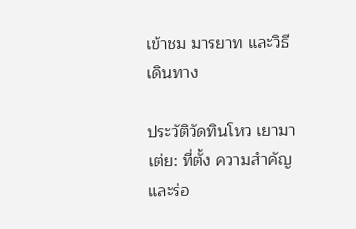เข้าชม มารยาท และวิธีเดินทาง

ประวัติวัดทินโหว เยามาเต่ย: ที่ตั้ง ความสำคัญ และร่อ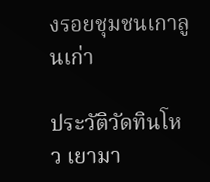งรอยชุมชนเกาลูนเก่า

ประวัติวัดทินโหว เยามา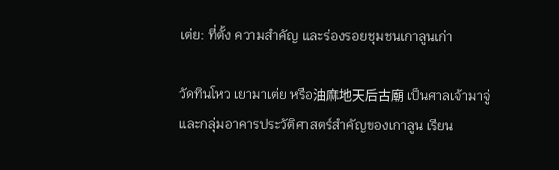เต่ย: ที่ตั้ง ความสำคัญ และร่องรอยชุมชนเกาลูนเก่า

วัดทินโหว เยามาเต่ย หรือ油麻地天后古廟 เป็นศาลเจ้ามาจู่และกลุ่มอาคารประวัติศาสตร์สำคัญของเกาลูน เรียน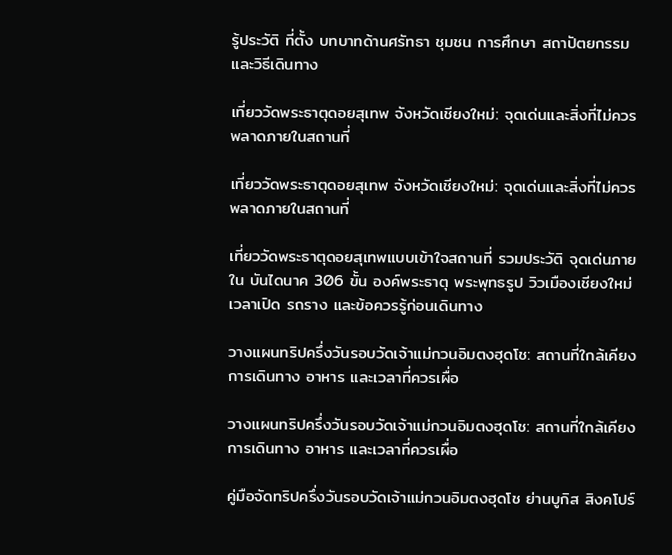รู้ประวัติ ที่ตั้ง บทบาทด้านศรัทธา ชุมชน การศึกษา สถาปัตยกรรม และวิธีเดินทาง

เที่ยววัดพระธาตุดอยสุเทพ จังหวัดเชียงใหม่: จุดเด่นและสิ่งที่ไม่ควรพลาดภายในสถานที่

เที่ยววัดพระธาตุดอยสุเทพ จังหวัดเชียงใหม่: จุดเด่นและสิ่งที่ไม่ควรพลาดภายในสถานที่

เที่ยววัดพระธาตุดอยสุเทพแบบเข้าใจสถานที่ รวมประวัติ จุดเด่นภายใน บันไดนาค 306 ขั้น องค์พระธาตุ พระพุทธรูป วิวเมืองเชียงใหม่ เวลาเปิด รถราง และข้อควรรู้ก่อนเดินทาง

วางแผนทริปครึ่งวันรอบวัดเจ้าแม่กวนอิมตงฮุดโช: สถานที่ใกล้เคียง การเดินทาง อาหาร และเวลาที่ควรเผื่อ

วางแผนทริปครึ่งวันรอบวัดเจ้าแม่กวนอิมตงฮุดโช: สถานที่ใกล้เคียง การเดินทาง อาหาร และเวลาที่ควรเผื่อ

คู่มือจัดทริปครึ่งวันรอบวัดเจ้าแม่กวนอิมตงฮุดโช ย่านบูกิส สิงคโปร์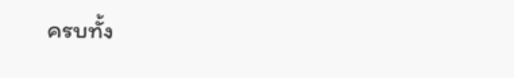ครบทั้ง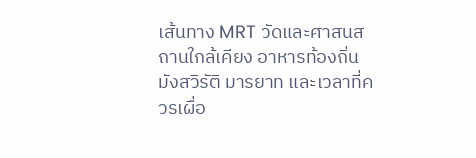เส้นทาง MRT วัดและศาสนสถานใกล้เคียง อาหารท้องถิ่น มังสวิรัติ มารยาท และเวลาที่ควรเผื่อ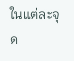ในแต่ละจุด